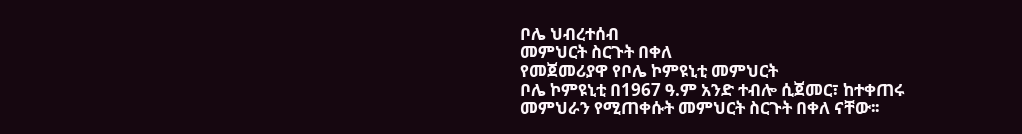ቦሌ ህብረተሰብ
መምህርት ስርጉት በቀለ
የመጀመሪያዋ የቦሌ ኮምዩኒቲ መምህርት
ቦሌ ኮምዩኒቲ በ1967 ዓ.ም አንድ ተብሎ ሲጀመር፣ ከተቀጠሩ መምህራን የሚጠቀሱት መምህርት ስርጉት በቀለ ናቸው፡፡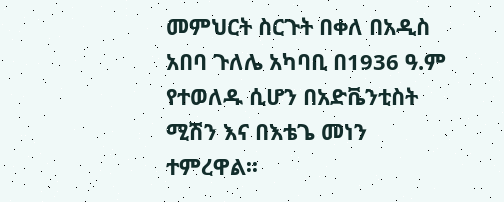መምህርት ስርጉት በቀለ በአዲስ አበባ ጉለሌ አካባቢ በ1936 ዓ.ም የተወለዱ ሲሆን በአድቬንቲስት ሚሽን እና በእቴጌ መነን ተምረዋል፡፡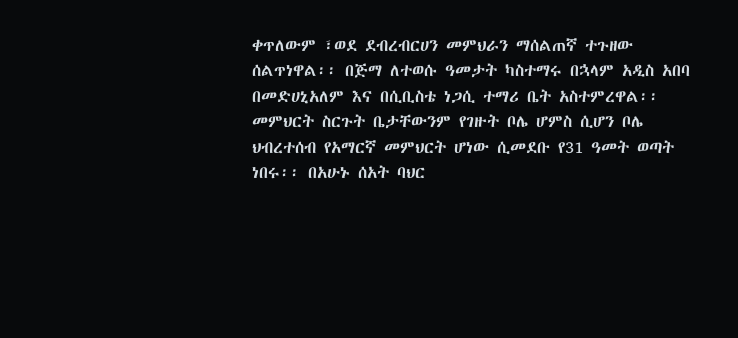ቀጥለውም ፣ወደ ደብረብርሀን መምህራን ማሰልጠኛ ተጉዘው ሰልጥነዋል፡፡ በጅማ ለተወሱ ዓመታት ካስተማሩ በኋላም አዲስ አበባ በመድሀኒአለም እና በሲቢስቴ ነጋሲ ተማሪ ቤት አስተምረዋል፡፡ መምህርት ስርጉት ቤታቸውንም የገዙት ቦሌ ሆምስ ሲሆን ቦሌ ህብረተሰብ የአማርኛ መምህርት ሆነው ሲመደቡ የ31 ዓመት ወጣት ነበሩ፡፡ በአሁኑ ሰአት ባህር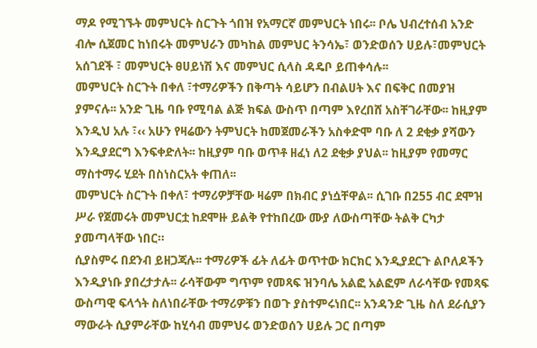ማዶ የሚገኙት መምህርት ስርጉት ጎበዝ የአማርኛ መምህርት ነበሩ፡፡ ቦሌ ህብረተሰብ አንድ ብሎ ሲጀመር ከነበሩት መምህራን መካከል መምህር ትንሳኤ፣ ወንድወሰን ሀይሉ፣መምህርት አሰገደች ፣ መምህርት ፀሀይነሽ እና መምህር ሲላስ ዳዴቦ ይጠቀሳሉ፡፡
መምህርት ስርጉት በቀለ ፣ተማሪዎችን በቅጣት ሳይሆን በብልሀት እና በፍቅር በመያዝ ያምናሉ፡፡ አንድ ጊዜ ባቡ የሚባል ልጅ ክፍል ውስጥ በጣም እየረበሸ አስቸገራቸው፡፡ ከዚያም እንዲህ አሉ ፣‹‹ አሁን የዛሬውን ትምህርት ከመጀመራችን አስቀድሞ ባቡ ለ 2 ደቂቃ ያሻውን እንዲያደርግ እንፍቀድለት፡፡ ከዚያም ባቡ ወጥቶ ዘፈነ ለ2 ደቂቃ ያህል፡፡ ከዚያም የመማር ማስተማሩ ሂደት በስነስርአት ቀጠለ፡፡
መምህርት ስርጉት በቀለ፣ ተማሪዎቻቸው ዛሬም በክብር ያነሷቸዋል፡፡ ሲገቡ በ255 ብር ደሞዝ ሥራ የጀመሩት መምህርቷ ከደሞዙ ይልቅ የተከበረው ሙያ ለውስጣቸው ትልቅ ርካታ ያመጣላቸው ነበር።
ሲያስምሩ በደንብ ይዘጋጃሉ፡፡ ተማሪዎች ፊት ለፊት ወጥተው ክርክር እንዲያደርጉ ልቦለዶችን እንዲያነቡ ያበረታታሉ፡፡ ራሳቸውም ግጥም የመጻፍ ዝንባሌ አልፎ አልፎም ለራሳቸው የመጻፍ ውስጣዊ ፍላጎት ስለነበራቸው ተማሪዎቹን በወጉ ያስተምሩነበር፡፡ አንዳንድ ጊዜ ስለ ደራሲያን ማውራት ሲያምራቸው ከሂሳብ መምህሩ ወንድወሰን ሀይሉ ጋር በጣም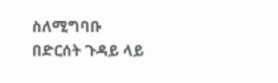ስለሚግባቡ በድርሰት ጉዳይ ላይ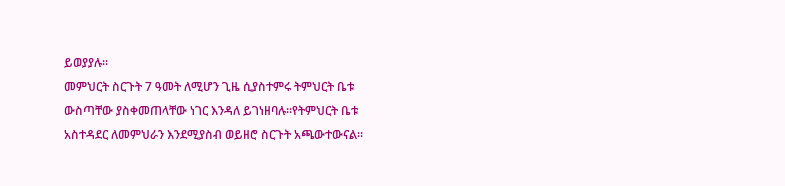ይወያያሉ፡፡
መምህርት ስርጉት 7 ዓመት ለሚሆን ጊዜ ሲያስተምሩ ትምህርት ቤቱ ውስጣቸው ያስቀመጠላቸው ነገር እንዳለ ይገነዘባሉ፡፡የትምህርት ቤቱ አስተዳደር ለመምህራን እንደሚያስብ ወይዘሮ ስርጉት አጫውተውናል፡፡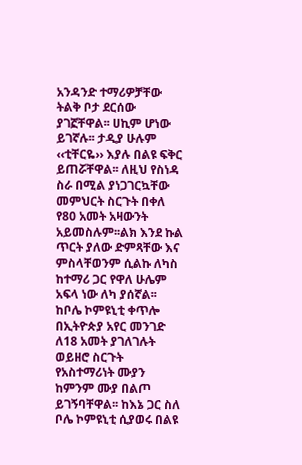አንዳንድ ተማሪዎቻቸው ትልቅ ቦታ ደርሰው ያገኟቸዋል፡፡ ሀኪም ሆነው ይገኛሉ፡፡ ታዲያ ሁሉም ‹‹ቲቸርዬ›› እያሉ በልዩ ፍቅር ይጠሯቸዋል፡፡ ለዚህ የስነዳ ስራ በሚል ያነጋገርኳቸው መምህርት ስርጉት በቀለ የ80 አመት አዛውንት አይመስሉም፡፡ልክ እንደ ኩል ጥርት ያለው ድምጻቸው እና ምስላቸወንም ሲልኩ ለካስ ከተማሪ ጋር የዋለ ሁሌም አፍላ ነው ለካ ያሰኛል፡፡
ከቦሌ ኮምዩኒቲ ቀጥሎ በኢትዮጵያ አየር መንገድ ለ18 አመት ያገለገሉት ወይዘሮ ስርጉት የአስተማሪነት ሙያን ከምንም ሙያ በልጦ ይገኝባቸዋል፡፡ ከእኔ ጋር ስለ ቦሌ ኮምዩኒቲ ሲያወሩ በልዩ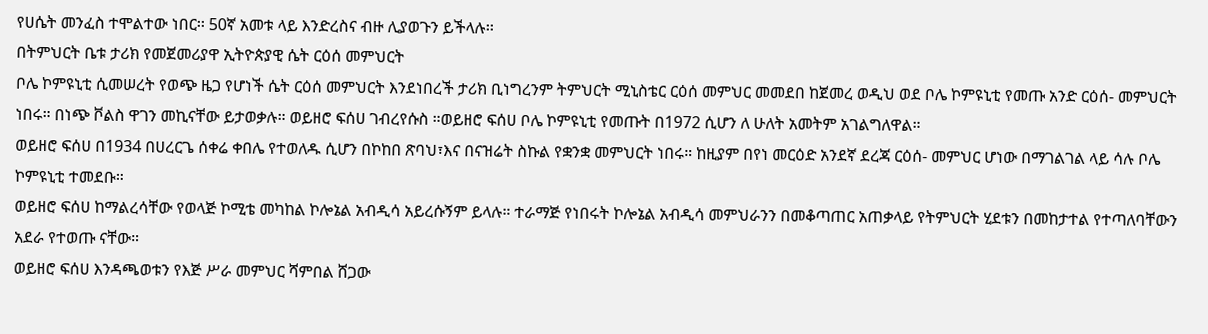የሀሴት መንፈስ ተሞልተው ነበር፡፡ 50ኛ አመቱ ላይ እንድረስና ብዙ ሊያወጉን ይችላሉ፡፡
በትምህርት ቤቱ ታሪክ የመጀመሪያዋ ኢትዮጵያዊ ሴት ርዕሰ መምህርት
ቦሌ ኮምዩኒቲ ሲመሠረት የወጭ ዜጋ የሆነች ሴት ርዕሰ መምህርት እንደነበረች ታሪክ ቢነግረንም ትምህርት ሚኒስቴር ርዕሰ መምህር መመደበ ከጀመረ ወዲህ ወደ ቦሌ ኮምዩኒቲ የመጡ አንድ ርዕሰ- መምህርት ነበሩ። በነጭ ቮልስ ዋገን መኪናቸው ይታወቃሉ። ወይዘሮ ፍሰሀ ገብረየሱስ ።ወይዘሮ ፍሰሀ ቦሌ ኮምዩኒቲ የመጡት በ1972 ሲሆን ለ ሁለት አመትም አገልግለዋል።
ወይዘሮ ፍሰሀ በ1934 በሀረርጌ ሰቀሬ ቀበሌ የተወለዱ ሲሆን በኮከበ ጽባህ፣እና በናዝሬት ስኩል የቋንቋ መምህርት ነበሩ። ከዚያም በየነ መርዕድ አንደኛ ደረጃ ርዕሰ- መምህር ሆነው በማገልገል ላይ ሳሉ ቦሌ ኮምዩኒቲ ተመደቡ።
ወይዘሮ ፍሰሀ ከማልረሳቸው የወላጅ ኮሚቴ መካከል ኮሎኔል አብዲሳ አይረሱኝም ይላሉ። ተራማጅ የነበሩት ኮሎኔል አብዲሳ መምህራንን በመቆጣጠር አጠቃላይ የትምህርት ሂደቱን በመከታተል የተጣለባቸውን አደራ የተወጡ ናቸው።
ወይዘሮ ፍሰሀ እንዳጫወቱን የእጅ ሥራ መምህር ሻምበል ሸጋው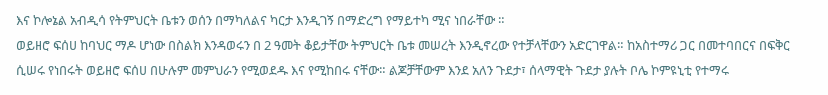እና ኮሎኔል አብዲሳ የትምህርት ቤቱን ወሰን በማካለልና ካርታ እንዲገኝ በማድረግ የማይተካ ሚና ነበራቸው ።
ወይዘሮ ፍሰሀ ከባህር ማዶ ሆነው በስልክ እንዳወሩን በ 2 ዓመት ቆይታቸው ትምህርት ቤቱ መሠረት እንዲኖረው የተቻላቸውን አድርገዋል። ከአስተማሪ ጋር በመተባበርና በፍቅር ሲሠሩ የነበሩት ወይዘሮ ፍሰሀ በሁሉም መምህራን የሚወደዱ እና የሚከበሩ ናቸው። ልጆቻቸውም እንደ አለን ጉደታ፣ ሰላማዊት ጉደታ ያሉት ቦሌ ኮምዩኒቲ የተማሩ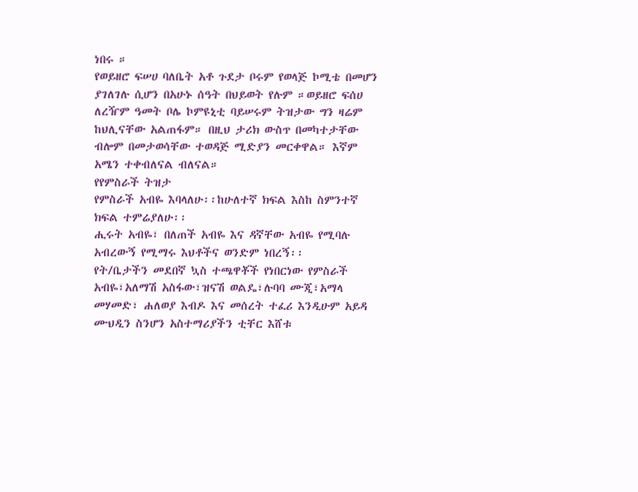ነበሩ ።
የወይዘሮ ፍሠሀ ባለቤት አቶ ጉደታ ቦሩም የወላጅ ኮሚቴ በመሆን ያገለገሉ ሲሆን በአሁኑ ሰዓት በህይወት የሉም ።ወይዘሮ ፍሰሀ ለረዥም ዓመት ቦሌ ኮምዩኒቲ ባይሠሩም ትዝታው ግን ዛሬም ከህሊናቸው አልጠፋም። በዚህ ታሪክ ውስጥ በመካተታቸው ብሎም በመታወሳቸው ተወዳጅ ሚድያን መርቀዋል። እኛም አሜን ተቀብለናል ብለናል።
የየምስራች ትዝታ
የምስራች አብዬ እባላለሁ፡፡ከሁለተኛ ክፍል እስከ ስምንተኛ ክፍል ተምሬያለሁ፡፡
ሒሩት አብዬ፣ በለጠች አብዬ እና ዳኛቸው አብዬ የሚባሉ አብረውኝ የሚማሩ እህቶችና ወንድም ነበረኝ፡፡
የት/ቤታችን መደበኛ ኳስ ተጫዋቾች የነበርነው የምስራች አብዬ፣አለማሽ አስፋው፣ዝናሽ ወልዴ፣ሉባባ ሙጂ፣አማላ መሃመድ፣ ሐለወያ እብዶ እና መሰረት ተፈሪ እንዲሁም አይዳ ሙህዲን ስንሆን አስተማሪያችን ቲቸር እሸቱ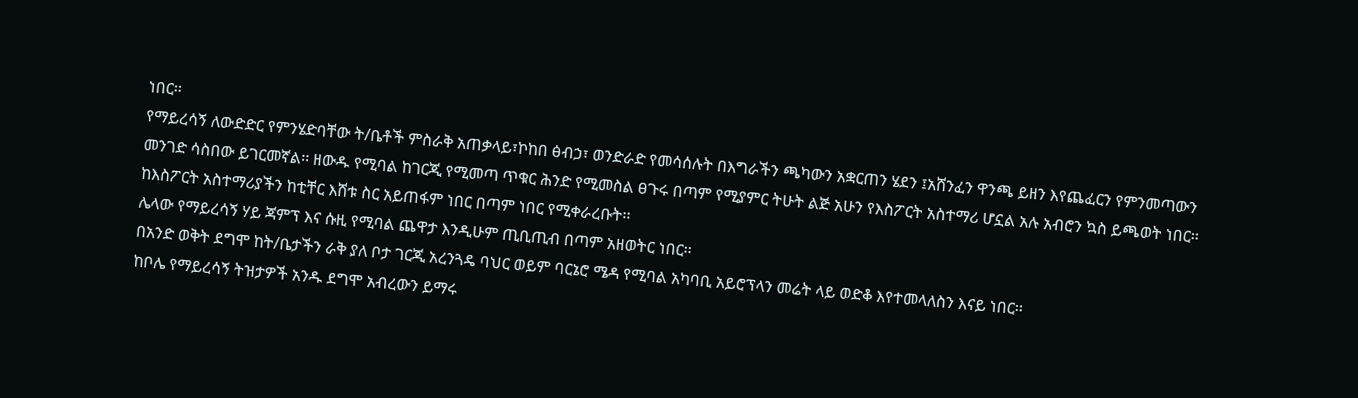ነበር፡፡
የማይረሳኝ ለውድድር የምንሄድባቸው ት/ቤቶች ምስራቅ አጠቃላይ፣ኮከበ ፅብኃ፣ ወንድራድ የመሳሰሉት በእግራችን ጫካውን አቋርጠን ሄደን ፤አሸንፈን ዋንጫ ይዘን እየጨፈርን የምንመጣውን መንገድ ሳስበው ይገርመኛል፡፡ ዘውዱ የሚባል ከገርጂ የሚመጣ ጥቁር ሕንድ የሚመስል ፀጉሩ በጣም የሚያምር ትሁት ልጅ አሁን የእስፖርት አስተማሪ ሆኗል አሉ አብሮን ኳስ ይጫወት ነበር፡፡ ከእስፖርት አስተማሪያችን ከቲቸር እሸቱ ስር አይጠፋም ነበር በጣም ነበር የሚቀራረቡት፡፡
ሌላው የማይረሳኝ ሃይ ጃምፕ እና ሱዚ የሚባል ጨዋታ እንዲሁም ጢቢጢብ በጣም አዘወትር ነበር፡፡
በአንድ ወቅት ደግሞ ከት/ቤታችን ራቅ ያለ ቦታ ገርጂ አረንጓዴ ባህር ወይም ባርኔሮ ሜዳ የሚባል አካባቢ አይሮፕላን መሬት ላይ ወድቆ እየተመላለስን እናይ ነበር፡፡
ከቦሌ የማይረሳኝ ትዝታዎች አንዱ ደግሞ አብረውን ይማሩ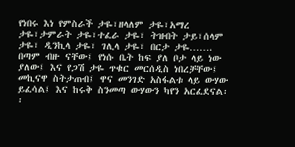የነበሩ እነ የምስራች ታዬ፣ዘላለም ታዬ፣አማረ ታዬ፣ታምራት ታዬ፣ተፈራ ታዬ፣ ትዝብት ታይ፣ሰላም ታዬ፣ ዲንኪላ ታዬ፣ ገሊላ ታዬ፣ በርታ ታዬ……. በጣም ብዙ ናቸው፤ የነሱ ቤት ከፍ ያለ ቦታ ላይ ነው ያለው፤ እና የጋሽ ታዬ ጥቁር መርሰዲስ ነበረቻቸው፤ መኪናዋ ስትታጠብ፤ ዋና መንገድ አስፋልቱ ላይ ውሃው ይፈሳል፤ እና ከሩቅ ስንመጣ ውሃውን ካየን አርፈደናል፡፡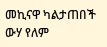መኪናዋ ካልታጠበች ውሃ የለም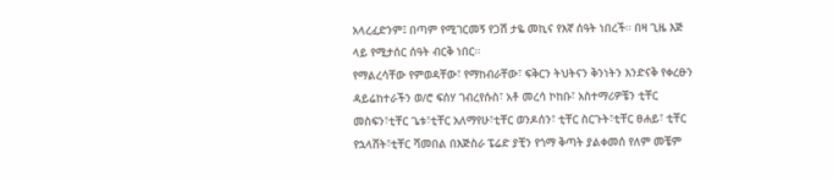አላረፈድንም፤ በጣም የሚገርመኝ የጋሽ ታዬ መኪና የእኛ ሰዓት ነበረች፡፡ በዛ ጊዜ እጅ ላይ የሚታሰር ሰዓት ብርቅ ነበር፡፡
የማልረሳቸው የምወዳቸው፣ የማከብራቸው፣ ፍቅርን ትህትናን ቅንነትን እንድናቅ የቀረፁን ዳይሬከተራችን ወ/ሮ ፍሰሃ ገብረየሱስ፣ አቶ መረሳ ኮከቡ፣ አስተማሪዎቼን ቲቸር መስፍን፣ቲቸር ጌቱ፣ቲቸር አለማየሁ፣ቲቸር ወንዶሰን፣ ቲቸር ስርጉት፣ቲቸር ፀሐይ፣ ቲቸር የኋላሸት፣ቲቸር ሻመበል በእጅስራ ፔሬድ ያቺን የጎማ ቅጣት ያልቀመሰ የለም መቼም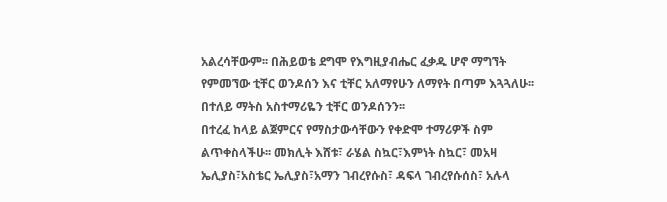አልረሳቸውም፡፡ በሕይወቴ ደግሞ የእግዚያብሔር ፈቃዱ ሆኖ ማግኘት የምመኘው ቲቸር ወንዶሰን እና ቲቸር አለማየሁን ለማየት በጣም እጓጓለሁ፡፡ በተለይ ማትስ አስተማሪዬን ቲቸር ወንዶሰንን፡፡
በተረፈ ከላይ ልጀምርና የማስታውሳቸውን የቀድሞ ተማሪዎች ስም ልጥቀስላችሁ፡፡ መክሊት እሸቱ፣ ራሄል ስኳር፣እምነት ስኳር፣ መአዛ ኤሊያስ፣አስቴር ኤሊያስ፣አማን ገብረየሱስ፣ ዳፍላ ገብረየሱሰስ፣ አሉላ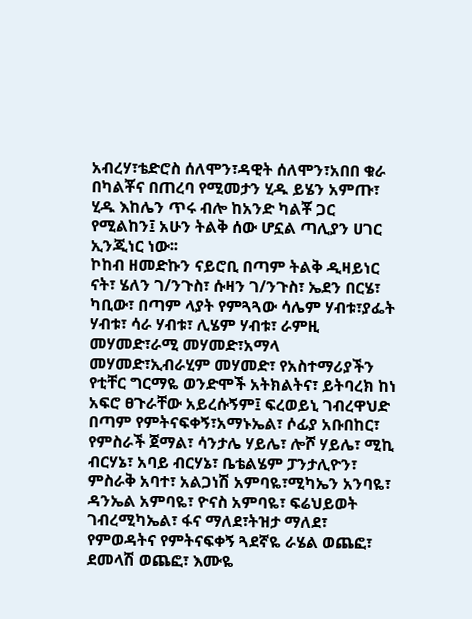አብረሃ፣ቴድሮስ ሰለሞን፣ዳዊት ሰለሞን፣አበበ ቁራ በካልቾና በጠረባ የሚመታን ሂዱ ይሄን አምጡ፣ ሂዱ እከሌን ጥሩ ብሎ ከአንድ ካልቾ ጋር የሚልከን፤ አሁን ትልቅ ሰው ሆኗል ጣሊያን ሀገር ኢንጂነር ነው፡፡
ኮከብ ዘመድኩን ናይሮቢ በጣም ትልቅ ዲዛይነር ናት፣ ሄለን ገ/ንጉስ፣ ሱዛን ገ/ንጉስ፣ ኤደን በርሄ፣ ካቢው፣ በጣም ላያት የምጓጓው ሳሌም ሃብቱ፣ያፌት ሃብቱ፣ ሳራ ሃብቱ፣ ሊሄም ሃብቱ፣ ራምዚ መሃመድ፣ራሚ መሃመድ፣አማላ መሃመድ፣ኢብራሂም መሃመድ፣ የአስተማሪያችን የቲቸር ግርማዬ ወንድሞች አትክልትና፣ ይትባረክ ከነ አፍሮ ፀጉራቸው አይረሱኝም፤ ፍረወይኒ ገብረዋህድ በጣም የምትናፍቀኝ፣አማኑኤል፣ ሶፊያ አቡበከር፣ የምስራች ጀማል፣ ሳንታሌ ሃይሌ፣ ሎሾ ሃይሌ፣ ሚኪ ብርሃኔ፣ አባይ ብርሃኔ፣ ቤቴልሄም ፓንታሊዮን፣ ምስራቅ አባተ፣ አልጋነሽ አምባዬ፣ሚካኤን አንባዬ፣ ዳንኤል አምባዬ፣ ዮናስ አምባዬ፣ ፍሬህይወት ገብረሚካኤል፣ ፋና ማለደ፣ትዝታ ማለደ፣ የምወዳትና የምትናፍቀኝ ጓደኛዬ ራሄል ወጨፎ፣ ደመላሽ ወጨፎ፣ እሙዬ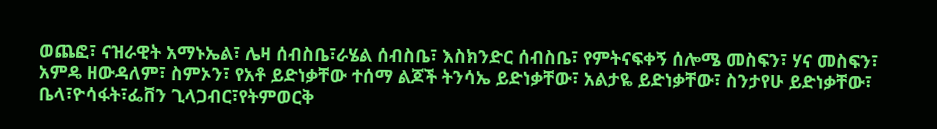ወጨፎ፣ ናዝራዊት አማኑኤል፣ ሌዛ ሰብስቤ፣ራሄል ሰብስቤ፣ እስክንድር ሰብስቤ፣ የምትናፍቀኝ ሰሎሜ መስፍን፣ ሃና መስፍን፣
አምዴ ዘውዳለም፣ ስምኦን፣ የአቶ ይድነቃቸው ተሰማ ልጆች ትንሳኤ ይድነቃቸው፣ አልታዬ ይድነቃቸው፣ ስንታየሁ ይድነቃቸው፣ ቤላ፣ዮሳፋት፣ፌቨን ጊላጋብር፣የትምወርቅ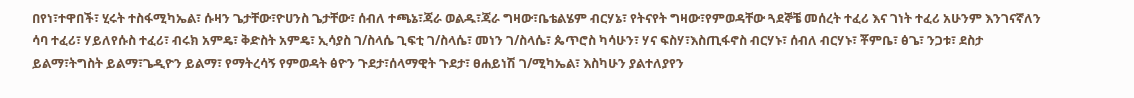በየነ፣ተዋበች፣ ሂሩት ተስፋሚካኤል፣ ሱዛን ጌታቸው፣ዮሀንስ ጌታቸው፣ ሰብለ ተጫኔ፣ጃራ ወልዱ፣ጃራ ግዛው፣ቤቴልሄም ብርሃኔ፣ የትናየት ግዛው፣የምወዳቸው ጓደኞቼ መሰረት ተፈሪ እና ገነት ተፈሪ አሁንም እንገናኛለን ሳባ ተፈሪ፣ ሃይለየሱስ ተፈሪ፣ ብሩክ አምዴ፣ ቅድስት አምዴ፣ ኢሳያስ ገ/ስላሴ ጊፍቲ ገ/ስላሴ፣ መነን ገ/ስላሴ፣ ጴጥሮስ ካሳሁን፣ ሃና ፍስሃ፣እስጢፋኖስ ብርሃኑ፣ ሰብለ ብርሃኑ፣ ቾምቤ፣ ፅጌ፣ ንጋቱ፣ ደስታ ይልማ፣ትግስት ይልማ፣ጌዲዮን ይልማ፣ የማትረሳኝ የምወዳት ፅዮን ጉደታ፣ሰላማዊት ጉደታ፣ ፀሐይነሽ ገ/ሚካኤል፣ እስካሁን ያልተለያየን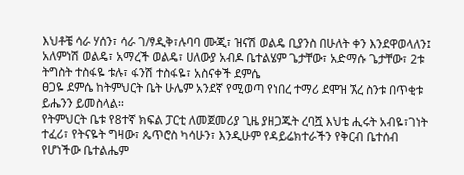እህቶቼ ሳራ ሃሰን፣ ሳራ ገ/ፃዲቅ፣ሉባባ ሙጂ፣ ዝናሽ ወልዴ ቢያንስ በሁለት ቀን እንደዋወላለን፤ አለምነሽ ወልዴ፣ አማረች ወልዴ፣ ሀለውያ አብዶ ቤተልሄም ጌታቸው፣ አድማሱ ጌታቸው፣ 2ቱ ትግስት ተስፋዬ ቱሉ፣ ፋንሽ ተስፋዬ፣ አስናቀች ደምሴ
ፀጋዬ ደምሴ ከትምህርት ቤት ሁሌም አንደኛ የሚወጣ የነበረ ተማሪ ደሞዝ ኧረ ስንቱ በጥቂቱ ይሔንን ይመስላል፡፡
የትምህርት ቤቱ የ8ተኛ ክፍል ፓርቲ ለመጀመሪያ ጊዜ ያዘጋጁት ረባሿ እህቴ ሒሩት አብዬ፣ገነት ተፈሪ፣ የትናዬት ግዛው፣ ጴጥሮስ ካሳሁን፣ እንዲሁም የዳይሬክተራችን የቅርብ ቤተሰብ የሆነችው ቤተልሔም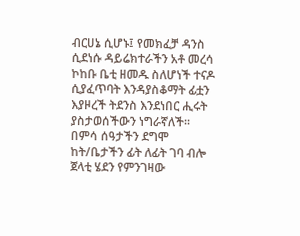ብርሀኔ ሲሆኑ፤ የመክፈቻ ዳንስ ሲደነሱ ዳይሬክተራችን አቶ መረሳ ኮከቡ ቤቲ ዘመዱ ስለሆነች ተናዶ ሲያፈጥባት እንዳያስቆማት ፊቷን እያዞረች ትደንስ እንደነበር ሒሩት ያስታወሰችውን ነግራኛለች፡፡
በምሳ ሰዓታችን ደግሞ ከት/ቤታችን ፊት ለፊት ገባ ብሎ ጀላቲ ሄደን የምንገዛው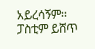አይረሳኝም፡፡ ፓስቲም ይሸጥ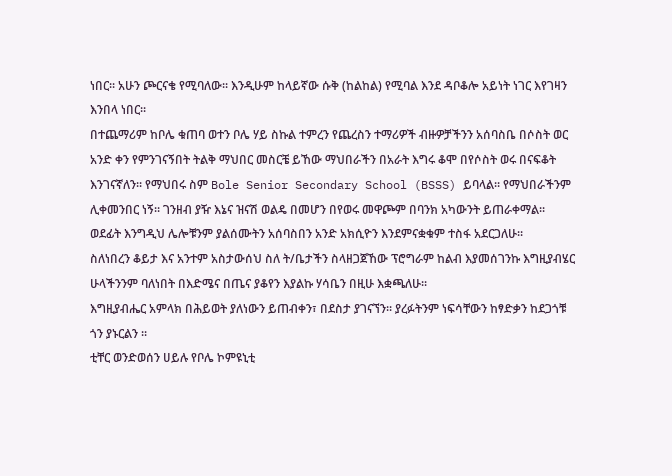ነበር፡፡ አሁን ጮርናቄ የሚባለው፡፡ እንዲሁም ከላይኛው ሱቅ (ከልከል) የሚባል እንደ ዳቦቆሎ አይነት ነገር እየገዛን እንበላ ነበር፡፡
በተጨማሪም ከቦሌ ቁጠባ ወተን ቦሌ ሃይ ስኩል ተምረን የጨረስን ተማሪዎች ብዙዎቻችንን አሰባስቤ በሶስት ወር አንድ ቀን የምንገናኝበት ትልቅ ማህበር መስርቼ ይኸው ማህበራችን በአራት እግሩ ቆሞ በየሶስት ወሩ በናፍቆት እንገናኛለን፡፡ የማህበሩ ስም Bole Senior Secondary School (BSSS) ይባላል፡፡ የማህበራችንም ሊቀመንበር ነኝ፡፡ ገንዘብ ያዥ እኔና ዝናሽ ወልዴ በመሆን በየወሩ መዋጮም በባንክ አካውንት ይጠራቀማል፡፡ ወደፊት እንግዲህ ሌሎቹንም ያልሰሙትን አሰባስበን አንድ አክሲዮን እንደምናቋቁም ተስፋ አደርጋለሁ፡፡
ስለነበረን ቆይታ እና አንተም አስታውሰህ ስለ ት/ቤታችን ስላዘጋጀኸው ፕሮግራም ከልብ እያመሰገንኩ እግዚያብሄር ሁላችንንም ባለነበት በእድሜና በጤና ያቆየን እያልኩ ሃሳቤን በዚሁ እቋጫለሁ፡፡
እግዚያብሔር አምላክ በሕይወት ያለነውን ይጠብቀን፣ በደስታ ያገናኘን፡፡ ያረፉትንም ነፍሳቸውን ከፃድቃን ከደጋጎቹ ጎን ያኑርልን ፡፡
ቲቸር ወንድወሰን ሀይሉ የቦሌ ኮምዩኒቲ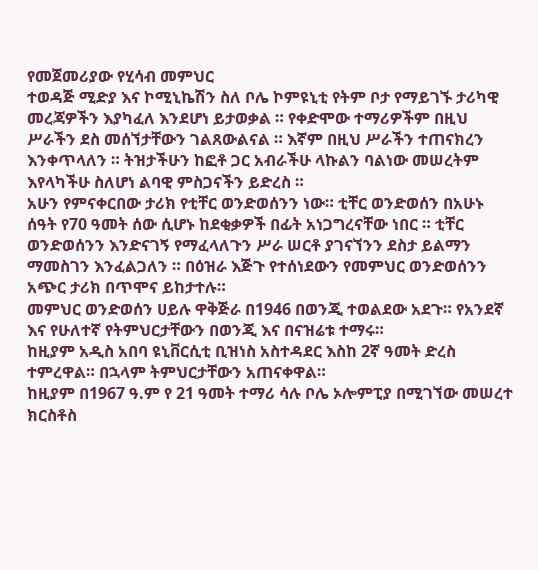የመጀመሪያው የሂሳብ መምህር
ተወዳጅ ሚድያ እና ኮሚኒኬሽን ስለ ቦሌ ኮምዩኒቲ የትም ቦታ የማይገኙ ታሪካዊ መረጃዎችን እያካፈለ እንደሆነ ይታወቃል ። የቀድሞው ተማሪዎችም በዚህ ሥራችን ደስ መሰኘታቸውን ገልጸውልናል ። እኛም በዚህ ሥራችን ተጠናክረን እንቀጥላለን ። ትዝታችሁን ከፎቶ ጋር አብራችሁ ላኩልን ባልነው መሠረትም እየላካችሁ ስለሆነ ልባዊ ምስጋናችን ይድረስ ።
አሁን የምናቀርበው ታሪክ የቲቸር ወንድወሰንን ነው። ቲቸር ወንድወሰን በአሁኑ ሰዓት የ70 ዓመት ሰው ሲሆኑ ከደቂቃዎች በፊት አነጋግረናቸው ነበር ። ቲቸር ወንድወሰንን እንድናገኝ የማፈላለጉን ሥራ ሠርቶ ያገናኘንን ደስታ ይልማን ማመስገን እንፈልጋለን ። በዕዝራ እጅጉ የተሰነደውን የመምህር ወንድወሰንን አጭር ታሪክ በጥሞና ይከታተሉ።
መምህር ወንድወሰን ሀይሉ ዋቅጅራ በ1946 በወንጂ ተወልደው አደጉ። የአንደኛ እና የሁለተኛ የትምህርታቸውን በወንጂ እና በናዝሬቱ ተማሩ።
ከዚያም አዲስ አበባ ዩኒቨርሲቲ ቢዝነስ አስተዳደር እስከ 2ኛ ዓመት ድረስ ተምረዋል። በኋላም ትምህርታቸውን አጠናቀዋል።
ከዚያም በ1967 ዓ.ም የ 21 ዓመት ተማሪ ሳሉ ቦሌ ኦሎምፒያ በሚገኘው መሠረተ ክርስቶስ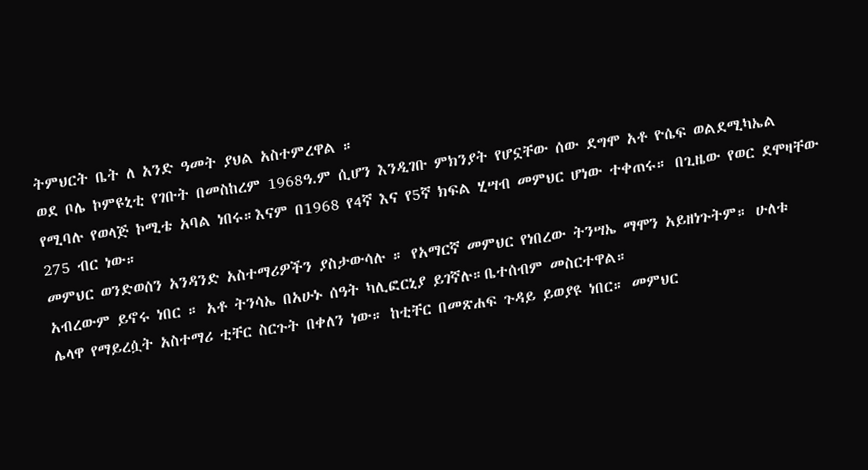ትምህርት ቤት ለ አንድ ዓመት ያህል አስተምረዋል ።
ወደ ቦሌ ኮምዩኒቲ የገቡት በመስከረም 1968ዓ.ም ሲሆን እንዲገቡ ምክንያት የሆኗቸው ሰው ደግሞ አቶ ዮሴፍ ወልደሚካኤል የሚባሉ የወላጅ ኮሚቴ አባል ነበሩ።እናም በ1968 የ4ኛ እና የ5ኛ ክፍል ሂሣብ መምህር ሆነው ተቀጠሩ። በጊዜው የወር ደሞዛቸው 275 ብር ነው።
መምህር ወንድወሰን አንዳንድ አስተማሪዎችን ያስታውሳሉ ። የአማርኛ መምህር የነበረው ትንሣኤ ማሞን አይዘነጉትም። ሁለቱ አብረውም ይኖሩ ነበር ። አቶ ትንሳኤ በአሁኑ ሰዓት ካሊፎርኒያ ይገኛሉ።ቤተሰብም መስርተዋል።
ሌላዋ የማይረሷት አስተማሪ ቲቸር ስርጉት በቀለን ነው። ከቲቸር በመጽሐፍ ጉዳይ ይወያዩ ነበር። መምህር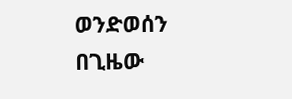ወንድወሰን በጊዜው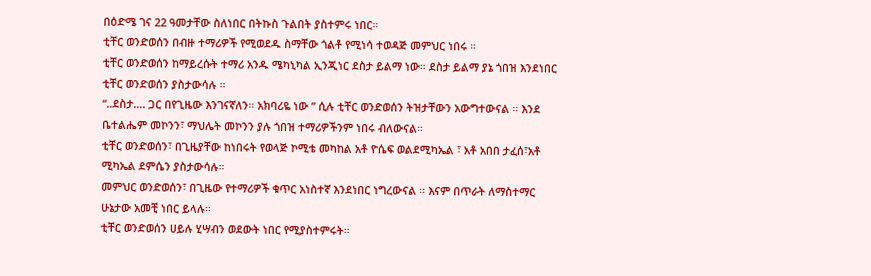በዕድሜ ገና 22 ዓመታቸው ስለነበር በትኩስ ጉልበት ያስተምሩ ነበር።
ቲቸር ወንድወሰን በብዙ ተማሪዎች የሚወደዱ ስማቸው ጎልቶ የሚነሳ ተወዳጅ መምህር ነበሩ ።
ቲቸር ወንድወሰን ከማይረሱት ተማሪ አንዱ ሜካኒካል ኢንጂነር ደስታ ይልማ ነው። ደስታ ይልማ ያኔ ጎበዝ እንደነበር ቲቸር ወንድወሰን ያስታውሳሉ ።
“..ደስታ…. ጋር በየጊዜው እንገናኛለን። አክባሪዬ ነው ” ሲሉ ቲቸር ወንድወሰን ትዝታቸውን አውግተውናል ። እንደ ቤተልሔም መኮንን፣ ማህሌት መኮንን ያሉ ጎበዝ ተማሪዎችንም ነበሩ ብለውናል።
ቲቸር ወንድወሰን፣ በጊዜያቸው ከነበሩት የወላጅ ኮሚቴ መካከል አቶ ዮሴፍ ወልደሚካኤል ፣ አቶ አበበ ታፈሰ፣አቶ ሚካኤል ደምሴን ያስታውሳሉ።
መምህር ወንድወሰን፣ በጊዜው የተማሪዎች ቁጥር አነስተኛ እንደነበር ነግረውናል ። እናም በጥራት ለማስተማር ሁኔታው አመቺ ነበር ይላሉ።
ቲቸር ወንድወሰን ሀይሉ ሂሣብን ወደውት ነበር የሚያስተምሩት።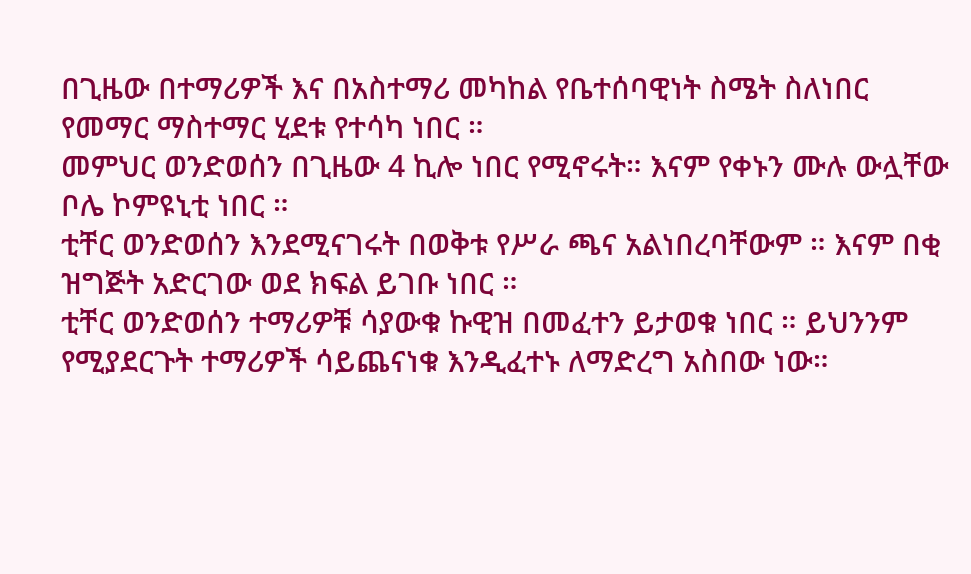በጊዜው በተማሪዎች እና በአስተማሪ መካከል የቤተሰባዊነት ስሜት ስለነበር የመማር ማስተማር ሂደቱ የተሳካ ነበር ።
መምህር ወንድወሰን በጊዜው 4 ኪሎ ነበር የሚኖሩት። እናም የቀኑን ሙሉ ውሏቸው ቦሌ ኮምዩኒቲ ነበር ።
ቲቸር ወንድወሰን እንደሚናገሩት በወቅቱ የሥራ ጫና አልነበረባቸውም ። እናም በቂ ዝግጅት አድርገው ወደ ክፍል ይገቡ ነበር ።
ቲቸር ወንድወሰን ተማሪዎቹ ሳያውቁ ኩዊዝ በመፈተን ይታወቁ ነበር ። ይህንንም የሚያደርጉት ተማሪዎች ሳይጨናነቁ እንዲፈተኑ ለማድረግ አስበው ነው።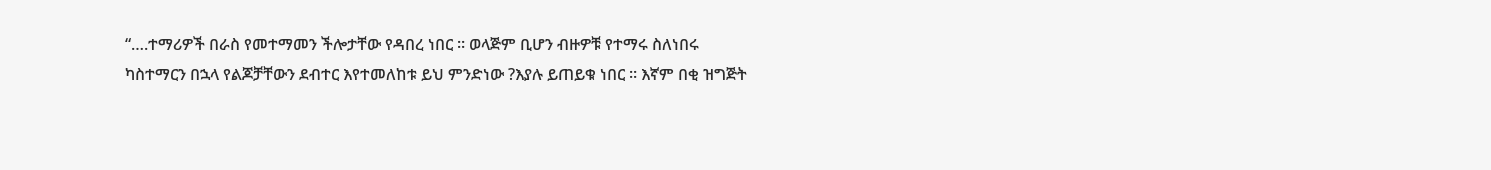“….ተማሪዎች በራስ የመተማመን ችሎታቸው የዳበረ ነበር ። ወላጅም ቢሆን ብዙዎቹ የተማሩ ስለነበሩ ካስተማርን በኋላ የልጆቻቸውን ደብተር እየተመለከቱ ይህ ምንድነው ?እያሉ ይጠይቁ ነበር ። እኛም በቂ ዝግጅት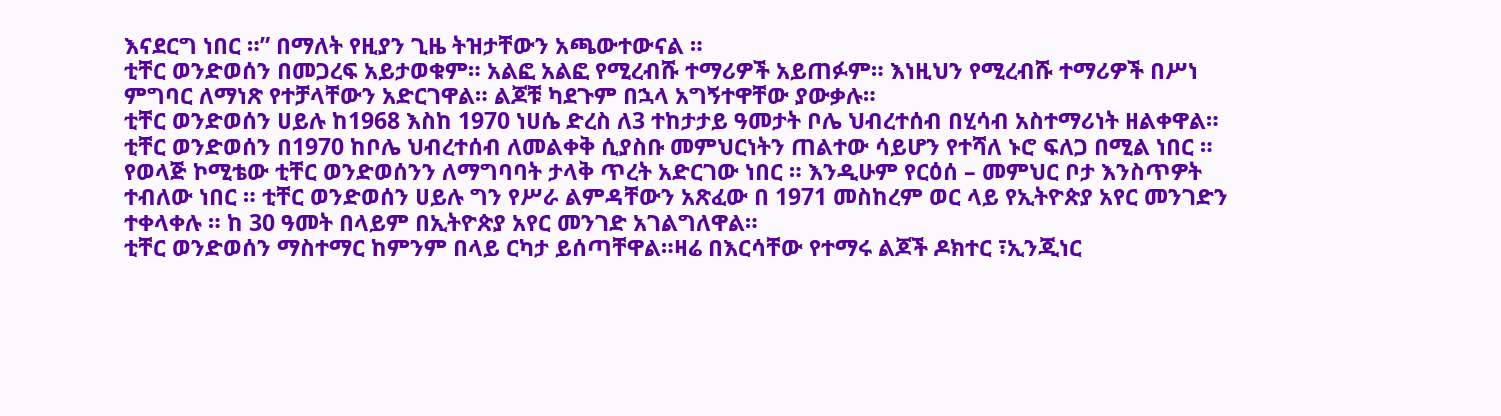እናደርግ ነበር ።” በማለት የዚያን ጊዜ ትዝታቸውን አጫውተውናል ።
ቲቸር ወንድወሰን በመጋረፍ አይታወቁም። አልፎ አልፎ የሚረብሹ ተማሪዎች አይጠፉም። እነዚህን የሚረብሹ ተማሪዎች በሥነ ምግባር ለማነጽ የተቻላቸውን አድርገዋል። ልጆቹ ካደጉም በኋላ አግኝተዋቸው ያውቃሉ።
ቲቸር ወንድወሰን ሀይሉ ከ1968 እስከ 1970 ነሀሴ ድረስ ለ3 ተከታታይ ዓመታት ቦሌ ህብረተሰብ በሂሳብ አስተማሪነት ዘልቀዋል።
ቲቸር ወንድወሰን በ1970 ከቦሌ ህብረተሰብ ለመልቀቅ ሲያስቡ መምህርነትን ጠልተው ሳይሆን የተሻለ ኑሮ ፍለጋ በሚል ነበር ። የወላጅ ኮሚቴው ቲቸር ወንድወሰንን ለማግባባት ታላቅ ጥረት አድርገው ነበር ። እንዲሁም የርዕሰ – መምህር ቦታ እንስጥዎት ተብለው ነበር ። ቲቸር ወንድወሰን ሀይሉ ግን የሥራ ልምዳቸውን አጽፈው በ 1971 መስከረም ወር ላይ የኢትዮጵያ አየር መንገድን ተቀላቀሉ ። ከ 30 ዓመት በላይም በኢትዮጵያ አየር መንገድ አገልግለዋል።
ቲቸር ወንድወሰን ማስተማር ከምንም በላይ ርካታ ይሰጣቸዋል።ዛሬ በእርሳቸው የተማሩ ልጆች ዶክተር ፣ኢንጂነር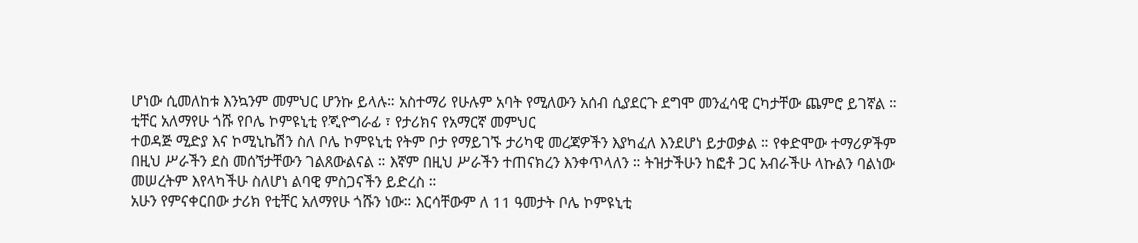ሆነው ሲመለከቱ እንኳንም መምህር ሆንኩ ይላሉ። አስተማሪ የሁሉም አባት የሚለውን አሰብ ሲያደርጉ ደግሞ መንፈሳዊ ርካታቸው ጨምሮ ይገኛል ።
ቲቸር አለማየሁ ጎሹ የቦሌ ኮምዩኒቲ የጂዮግራፊ ፣ የታሪክና የአማርኛ መምህር
ተወዳጅ ሚድያ እና ኮሚኒኬሽን ስለ ቦሌ ኮምዩኒቲ የትም ቦታ የማይገኙ ታሪካዊ መረጃዎችን እያካፈለ እንደሆነ ይታወቃል ። የቀድሞው ተማሪዎችም በዚህ ሥራችን ደስ መሰኘታቸውን ገልጸውልናል ። እኛም በዚህ ሥራችን ተጠናክረን እንቀጥላለን ። ትዝታችሁን ከፎቶ ጋር አብራችሁ ላኩልን ባልነው መሠረትም እየላካችሁ ስለሆነ ልባዊ ምስጋናችን ይድረስ ።
አሁን የምናቀርበው ታሪክ የቲቸር አለማየሁ ጎሹን ነው። እርሳቸውም ለ 11 ዓመታት ቦሌ ኮምዩኒቲ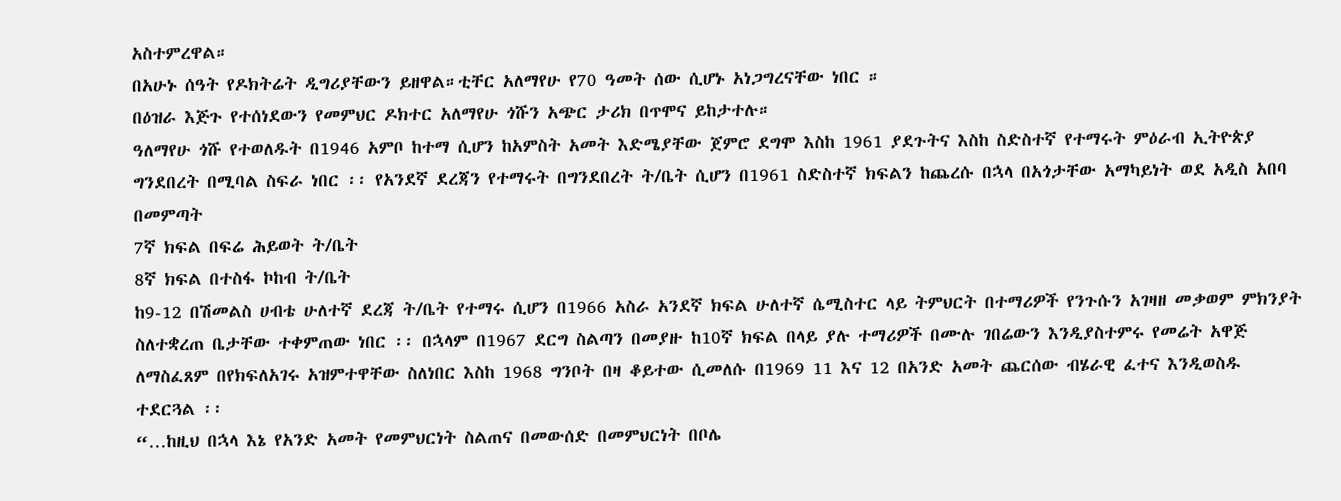አስተምረዋል።
በአሁኑ ሰዓት የዶክትሬት ዲግሪያቸውን ይዘዋል።ቲቸር አለማየሁ የ70 ዓመት ሰው ሲሆኑ አነጋግረናቸው ነበር ።
በዕዝራ እጅጉ የተሰነደውን የመምህር ዶክተር አለማየሁ ጎሹን አጭር ታሪክ በጥሞና ይከታተሉ።
ዓለማየሁ ጎሹ የተወለዱት በ1946 አምቦ ከተማ ሲሆን ከአምስት አመት እድሜያቸው ጀምሮ ደግሞ እስከ 1961 ያደጉትና እስከ ስድስተኛ የተማሩት ምዕራብ ኢትዮጵያ ግንደበረት በሚባል ስፍራ ነበር ፡፡ የአንደኛ ደረጃን የተማሩት በግንደበረት ት/ቤት ሲሆን በ1961 ስድስተኛ ክፍልን ከጨረሱ በኋላ በአጎታቸው አማካይነት ወደ አዲስ አበባ በመምጣት
7ኛ ክፍል በፍሬ ሕይወት ት/ቤት
8ኛ ክፍል በተስፋ ኮከብ ት/ቤት
ከ9-12 በሽመልስ ሀብቴ ሁለተኛ ደረጃ ት/ቤት የተማሩ ሲሆን በ1966 አስራ አንደኛ ክፍል ሁለተኛ ሴሚስተር ላይ ትምህርት በተማሪዎች የንጉሱን አገዛዘ መቃወም ምክንያት ስለተቋረጠ ቤታቸው ተቀምጠው ነበር ፡፡ በኋላም በ1967 ደርግ ስልጣን በመያዙ ከ10ኛ ክፍል በላይ ያሉ ተማሪዎች በሙሉ ገበሬውን እንዲያስተምሩ የመሬት አዋጅ ለማስፈጸም በየክፍለአገሩ አዝምተዋቸው ስለነበር እስከ 1968 ግንቦት በዛ ቆይተው ሲመለሱ በ1969 11 እና 12 በአንድ አመት ጨርሰው ብሄራዊ ፈተና እንዲወስዱ ተደርጓል ፡፡
“…ከዚህ በኋላ እኔ የአንድ አመት የመምህርነት ስልጠና በመውሰድ በመምህርነት በቦሌ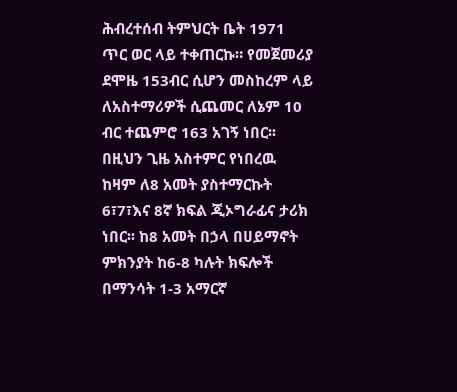ሕብረተሰብ ትምህርት ቤት 1971 ጥር ወር ላይ ተቀጠርኩ። የመጀመሪያ ደሞዜ 153ብር ሲሆን መስከረም ላይ ለአስተማሪዎች ሲጨመር ለኔም 10 ብር ተጨምሮ 163 አገኝ ነበር፡፡በዚህን ጊዜ አስተምር የነበረዉ ከዛም ለ8 አመት ያስተማርኩት 6፣7፣እና 8ኛ ክፍል ጂኦግራፊና ታሪክ ነበር፡፡ ከ8 አመት በኃላ በሀይማኖት ምክንያት ከ6-8 ካሉት ክፍሎች በማንሳት 1-3 አማርኛ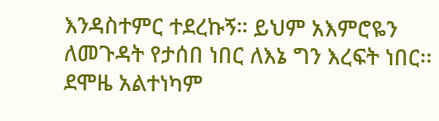እንዳስተምር ተደረኩኝ። ይህም አእምሮዬን ለመጉዳት የታሰበ ነበር ለእኔ ግን እረፍት ነበር፡፡ደሞዜ አልተነካም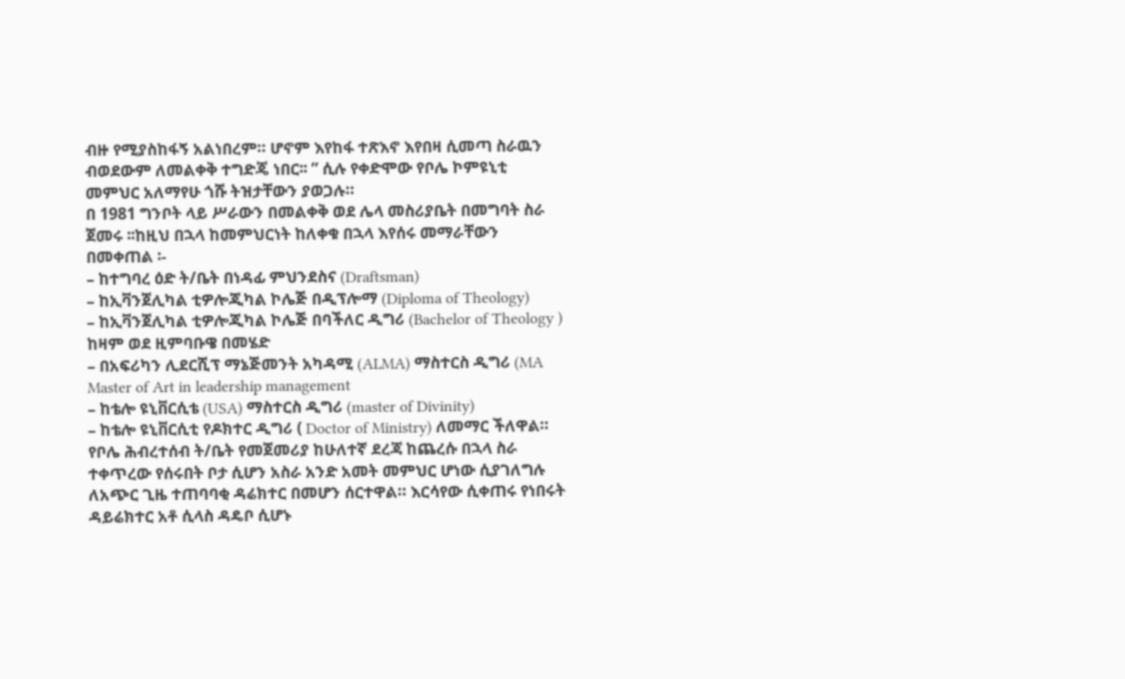ብዙ የሚያስከፋኝ አልነበረም። ሆኖም እየከፋ ተጽእኖ እየበዛ ሲመጣ ስራዉን ብወደውም ለመልቀቅ ተግድጄ ነበር፡፡ ” ሲሉ የቀድሞው የቦሌ ኮምዩኒቲ መምህር አለማየሁ ጎሹ ትዝታቸውን ያወጋሉ።
በ 1981 ግንቦት ላይ ሥራውን በመልቀቅ ወደ ሌላ መስሪያቤት በመግባት ስራ ጀመሩ ፡፡ከዚህ በኋላ ከመምህርነት ከለቀቁ በኋላ እየሰሩ መማራቸውን በመቀጠል ፡-
– ከተግባረ ዕድ ት/ቤት በነዳፊ ምህንደስና (Draftsman)
– ከኢቫንጀሊካል ቲዎሎጂካል ኮሌጅ በዲፕሎማ (Diploma of Theology)
– ከኢቫንጀሊካል ቲዎሎጂካል ኮሌጅ በባችለር ዲግሪ (Bachelor of Theology )
ከዛም ወደ ዚምባቡዌ በመሄድ
– በአፍሪካን ሊደርሺፕ ማኔጅመንት አካዳሚ (ALMA) ማስተርስ ዲግሪ (MA Master of Art in leadership management
– ከቴሎ ዩኒቨርሲቴ (USA) ማስተርስ ዲግሪ (master of Divinity)
– ከቴሎ ዩኒቨርሲቲ የዶክተር ዲግሪ ( Doctor of Ministry) ለመማር ችለዋል።
የቦሌ ሕብረተሰብ ት/ቤት የመጀመሪያ ከሁለተኛ ደረጃ ከጨረሱ በኋላ ስራ ተቀጥረው የሰሩበት ቦታ ሲሆን አስራ አንድ አመት መምህር ሆነው ሲያገለግሉ ለአጭር ጊዜ ተጠባባቂ ዳሬክተር በመሆን ሰርተዋል። እርሳየው ሲቀጠሩ የነበሩት ዳይሬክተር አቶ ሲላስ ዳዴቦ ሲሆኑ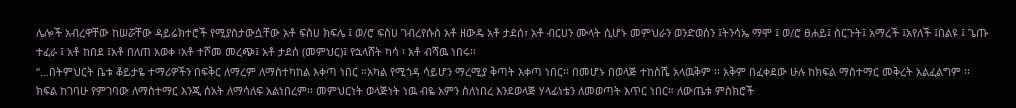ሌሎች አብረዋቸው ከሠሯቸው ዳይሬክተሮች የሚያስታውሷቸው አቶ ፍስሀ ክፍሌ ፤ ወ/ሮ ፍስሀ ገብረየሱስ አቶ ዘውዴ አቶ ታደሰ፣ አቶ ብርሀን ሙላት ሲሆኑ መምህራን ወንድወሰን ፤ትንሳኤ ማሞ ፤ ወ/ሮ ፀሐይ፤ ስርጉት፤ አማረች ፤አየለች ፤በልዩ ፤ ጌጡ ተፈራ ፤ አቶ ከበደ ፤አቶ በለጠ አወቀ ፡አቶ ተሾመ መረጭ፤ አቶ ታደሰ (መምህር)፤ የኋላሸት ካሳ ፡ አቶ ብሻዉ ነበሩ፡፡
“…በትምህርት ቤቱ ቆይታዬ ተማሪዎችን በፍቅር ለማረም ለማስተካከል እቀጣ ነበር ።አካል የሚጎዳ ሳይሆን ማረሚያ ቅጣት እቀጣ ነበር፡፡ በመሆኑ በወላጅ ተከስሼ አላዉቅም ፡፡ አቅም በፈቀደው ሁሉ ከክፍል ማስተማር መቅረት አልፈልግም ፡፡ ክፍል ከገባሁ የምገባው ለማስተማር እንጂ ሰአት ለማሳለፍ አልነበረም፡፡ መምህርነት ወላጅነት ነዉ ብዬ አምን ስለነበረ እንደወላጅ ሃላፊነቴን ለመወጣት እጥር ነበር። ለውጤቱ ምስክሮች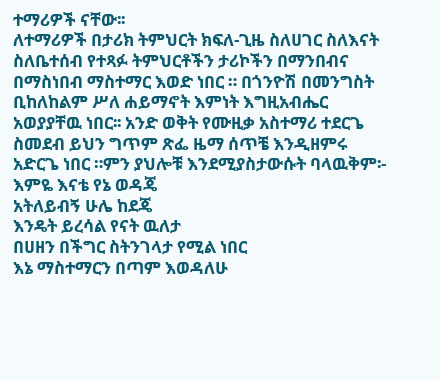ተማሪዎች ናቸው፡፡
ለተማሪዎች በታሪክ ትምህርት ክፍለ-ጊዜ ስለሀገር ስለእናት ስለቤተሰብ የተጻፉ ትምህርቶችን ታሪኮችን በማንበብና በማስነበብ ማስተማር እወድ ነበር ። በጎንዮሽ በመንግስት ቢከለከልም ሥለ ሐይማኖት እምነት እግዚአብሔር አወያያቸዉ ነበር፡፡ አንድ ወቅት የሙዚቃ አስተማሪ ተደርጌ ስመደብ ይህን ግጥም ጽፌ ዜማ ሰጥቼ እንዲዘምሩ አድርጌ ነበር ።ምን ያህሎቹ እንደሚያስታውሱት ባላዉቅም፡-
እምዬ እናቴ የኔ ወዳጄ
አትለይብኝ ሁሌ ከደጄ
እንዴት ይረሳል የናት ዉለታ
በሀዘን በችግር ስትንገላታ የሚል ነበር
እኔ ማስተማርን በጣም እወዳለሁ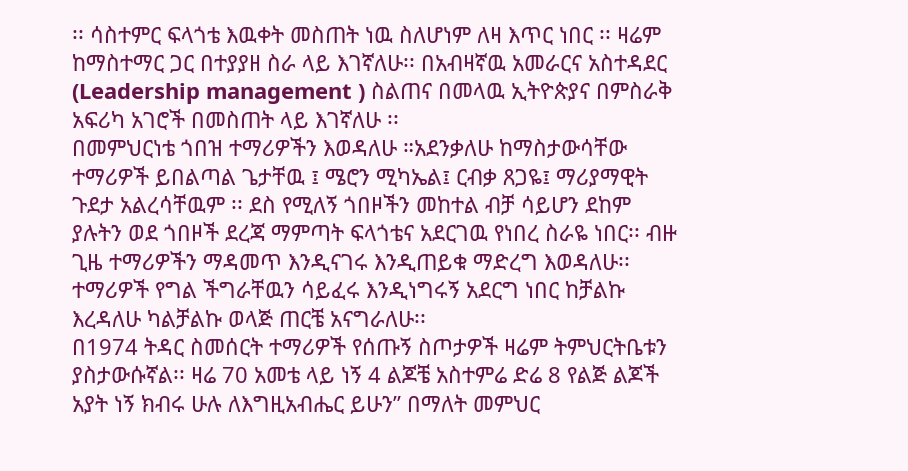፡፡ ሳስተምር ፍላጎቴ እዉቀት መስጠት ነዉ ስለሆነም ለዛ እጥር ነበር ፡፡ ዛሬም ከማስተማር ጋር በተያያዘ ስራ ላይ እገኛለሁ፡፡ በአብዛኛዉ አመራርና አስተዳደር (Leadership management ) ስልጠና በመላዉ ኢትዮጵያና በምስራቅ አፍሪካ አገሮች በመስጠት ላይ እገኛለሁ ፡፡
በመምህርነቴ ጎበዝ ተማሪዎችን እወዳለሁ ።አደንቃለሁ ከማስታውሳቸው ተማሪዎች ይበልጣል ጌታቸዉ ፤ ሜሮን ሚካኤል፤ ርብቃ ጸጋዬ፤ ማሪያማዊት ጉደታ አልረሳቸዉም ፡፡ ደስ የሚለኝ ጎበዞችን መከተል ብቻ ሳይሆን ደከም ያሉትን ወደ ጎበዞች ደረጃ ማምጣት ፍላጎቴና አደርገዉ የነበረ ስራዬ ነበር፡፡ ብዙ ጊዜ ተማሪዎችን ማዳመጥ እንዲናገሩ እንዲጠይቁ ማድረግ እወዳለሁ፡፡ ተማሪዎች የግል ችግራቸዉን ሳይፈሩ እንዲነግሩኝ አደርግ ነበር ከቻልኩ እረዳለሁ ካልቻልኩ ወላጅ ጠርቼ አናግራለሁ፡፡
በ1974 ትዳር ስመሰርት ተማሪዎች የሰጡኝ ስጦታዎች ዛሬም ትምህርትቤቱን ያስታውሱኛል፡፡ ዛሬ 70 አመቴ ላይ ነኝ 4 ልጆቼ አስተምሬ ድሬ 8 የልጅ ልጆች አያት ነኝ ክብሩ ሁሉ ለእግዚአብሔር ይሁን” በማለት መምህር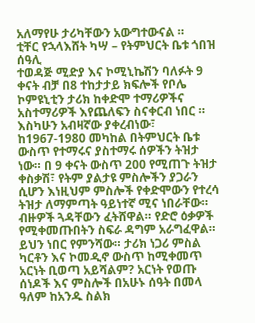አለማየሁ ታሪካቸውን አውግተውናል ።
ቲቸር የኋላእሸት ካሣ – የትምህርት ቤቱ ጎበዝ ሰዓሊ
ተወዳጅ ሚድያ እና ኮሚኒኬሽን ባለፉት 9 ቀናት ብቻ በ8 ተከታታይ ክፍሎች የቦሌ ኮምዩኒቲን ታሪክ ከቀድሞ ተማሪዎችና አስተማሪዎች እየጨለፍን ስናቀርብ ነበር ። እስካሁን አብዛኛው ያቀረብነው፣ ከ1967-1980 መካከል በትምህርት ቤቱ ውስጥ የተማሩና ያስተማሩ ሰዎችን ትዝታ ነው። በ 9 ቀናት ውስጥ 200 የሚጠጉ ትዝታ ቀስቃሽ፣ የትም ያልታዩ ምስሎችን ያጋራን ሲሆን እነዚህም ምስሎች የቀድሞውን የተረሳ ትዝታ ለማምጣት ዓይነተኛ ሚና ነበራቸው። ብዙዎች ጓዳቸውን ፈትሸዋል። የድሮ ዕቃዎች የሚቀመጡበትን ስፍራ ዳግም አራግፈዋል። ይህን ነበር የምንሻው። ታሪክ ነጋሪ ምስል ካርቶን እና ኮመዲኖ ውስጥ ከሚቀመጥ አርነት ቢወጣ አይሻልም? አርነት የወጡ ሰነዶች እና ምስሎች በአሁኑ ሰዓት በመላ ዓለም ከአንዱ ስልክ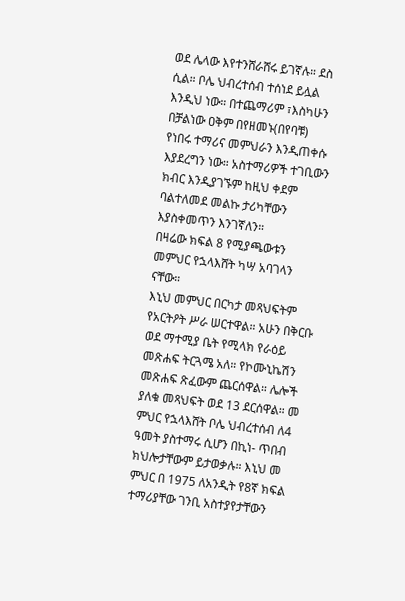ወደ ሌላው እየተንሸራሸሩ ይገኛሉ። ደስ ሲል። ቦሌ ህብረተሰብ ተሰነደ ይሏል እንዲህ ነው። በተጨማሪም ፣እስካሁን በቻልነው ዐቅም በየዘመኑ(በየባቹ) የነበሩ ተማሪና መምህራን እንዲጠቀሱ እያደረግን ነው። አስተማሪዎች ተገቢውን ክብር እንዲያገኙም ከዚህ ቀደም ባልተለመደ መልኩ ታሪካቸውን እያስቀመጥን እንገኛለን።
በዛሬው ክፍል 8 የሚያጫውቱን መምህር የኋላእሸት ካሣ አባገላን ናቸው።
እኒህ መምህር በርካታ መጻህፍትም የአርትዖት ሥራ ሠርተዋል። አሁን በቅርቡ ወደ ማተሚያ ቤት የሚላክ የራዕይ መጽሐፍ ትርጓሜ አለ። የኮሙኒኬሽን መጽሐፍ ጽፈውም ጨርሰዋል። ሌሎች ያለቁ መጻህፍት ወደ 13 ደርሰዋል። መ ምህር የኋላእሸት ቦሌ ህብረተሰብ ለ4 ዓመት ያስተማሩ ሲሆን በኪነ- ጥበብ ክህሎታቸውም ይታወቃሉ። እኒህ መ ምህር በ 1975 ለአንዲት የ8ኛ ክፍል ተማሪያቸው ገንቢ አስተያየታቸውን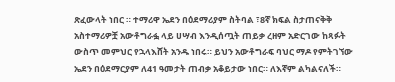ጽፈውላት ነበር ። ተማሪዋ ኤደን በዕደማሪያም ስትባል ፣8ኛ ክፍል ስታጠናቅቅ አስተማሪዎቿ አውቶግራፏ ላይ ሀሣብ እንዲሰጧት ጠይቃ ረዘም አድርገው ከጻፉት ውስጥ መምህር የኋላእሸት አንዱ ነበሩ። ይህን አውቶግራፍ ባህር ማዶ የምትገኘው ኤደን በዕደማርያም ለ41 ዓመታት ጠብቃ አቆይታው ነበር። ለእኛም ልካልናለች።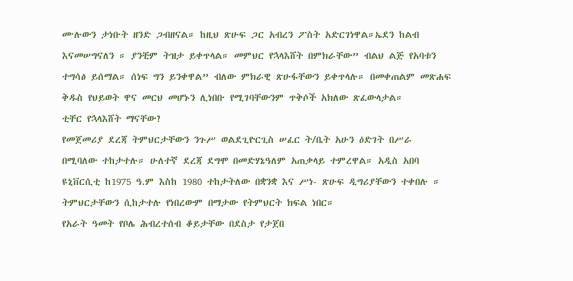ሙሉውን ታነቡት ዘንድ ጋብዘናል። ከዚህ ጽሁፍ ጋር አብረን ፖስት አድርገነዋል።ኤደን ከልብ እናመሠግናለን ። ያንቺም ትዝታ ይቀጥላል። መምህር የኋላእሸት በምክራቸው” ብልህ ልጅ የአባቱን ተግሳፅ ይሰማል። ሰነፍ ግን ይንቀዋል” ብለው ምክራዊ ጽሁፋቸውን ይቀጥላሉ። በመቀጠልም መጽሐፍ ቅዱስ የህይወት ዋና መርህ መሆኑን ሊነበቡ የሚገባቸውንም ጥቅሶች አክለው ጽፈውላታል።
ቲቸር የኋላእሸት ማናቸው?
የመጀመሪያ ደረጃ ትምህርታቸውን ንጉሥ ወልደጊዮርጊስ ሠፈር ት/ቤት አሁን ዕድገት በሥራ በሚባለው ተከታተሉ። ሁለተኛ ደረጃ ደግሞ በመድሃኔዓለም አጠቃላይ ተምረዋል። አዲስ አበባ ዩኒቨርሲቲ ከ1975 ዓ.ም እስከ 1980 ተከታትለው በቋንቋ እና ሥነ- ጽሁፍ ዲግሪያቸውን ተቀበሉ ። ትምህርታቸውን ሲከታተሉ የነበረውም በማታው የትምህርት ክፍል ነበር።
የአራት ዓመት የቦሌ ሕብረተሰብ ቆይታቸው በደስታ የታጀበ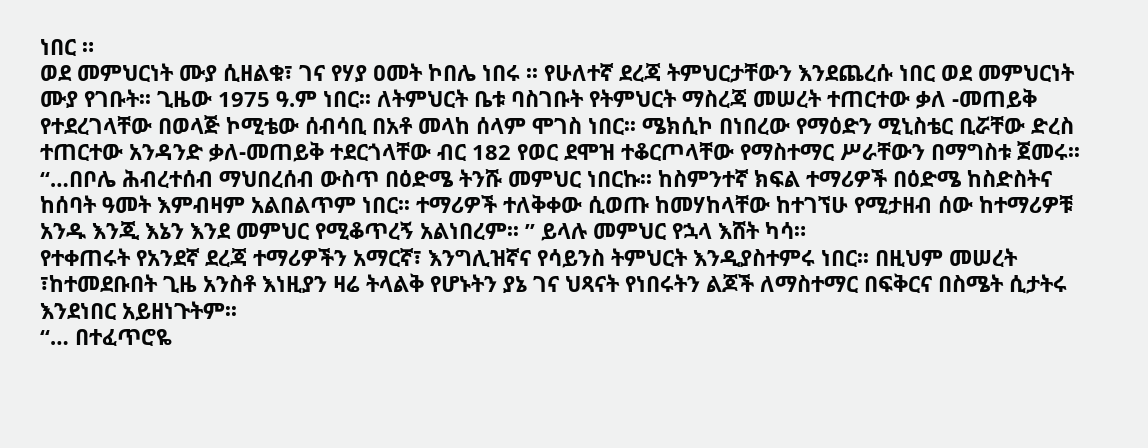ነበር ።
ወደ መምህርነት ሙያ ሲዘልቁ፣ ገና የሃያ ዐመት ኮበሌ ነበሩ ፡፡ የሁለተኛ ደረጃ ትምህርታቸውን እንደጨረሱ ነበር ወደ መምህርነት ሙያ የገቡት፡፡ ጊዜው 1975 ዓ.ም ነበር፡፡ ለትምህርት ቤቱ ባስገቡት የትምህርት ማስረጃ መሠረት ተጠርተው ቃለ -መጠይቅ የተደረገላቸው በወላጅ ኮሚቴው ሰብሳቢ በአቶ መላከ ሰላም ሞገስ ነበር፡፡ ሜክሲኮ በነበረው የማዕድን ሚኒስቴር ቢሯቸው ድረስ ተጠርተው አንዳንድ ቃለ-መጠይቅ ተደርጎላቸው ብር 182 የወር ደሞዝ ተቆርጦላቸው የማስተማር ሥራቸውን በማግስቱ ጀመሩ፡፡
“…በቦሌ ሕብረተሰብ ማህበረሰብ ውስጥ በዕድሜ ትንሹ መምህር ነበርኩ፡፡ ከስምንተኛ ክፍል ተማሪዎች በዕድሜ ከስድስትና ከሰባት ዓመት እምብዛም አልበልጥም ነበር፡፡ ተማሪዎች ተለቅቀው ሲወጡ ከመሃከላቸው ከተገኘሁ የሚታዘብ ሰው ከተማሪዎቹ አንዱ እንጂ እኔን እንደ መምህር የሚቆጥረኝ አልነበረም፡፡ ” ይላሉ መምህር የኋላ እሸት ካሳ።
የተቀጠሩት የአንደኛ ደረጃ ተማሪዎችን አማርኛ፣ እንግሊዝኛና የሳይንስ ትምህርት እንዲያስተምሩ ነበር፡፡ በዚህም መሠረት ፣ከተመደቡበት ጊዜ አንስቶ እነዚያን ዛሬ ትላልቅ የሆኑትን ያኔ ገና ህጻናት የነበሩትን ልጆች ለማስተማር በፍቅርና በስሜት ሲታትሩ እንደነበር አይዘነጉትም፡፡
“… በተፈጥሮዬ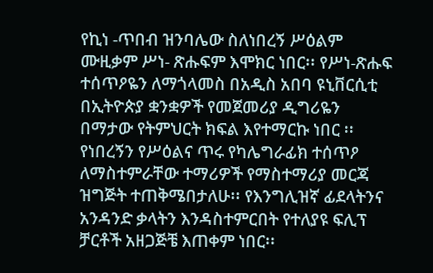የኪነ -ጥበብ ዝንባሌው ስለነበረኝ ሥዕልም ሙዚቃም ሥነ- ጽሑፍም እሞክር ነበር፡፡ የሥነ-ጽሑፍ ተሰጥዖዬን ለማጎላመስ በአዲስ አበባ ዩኒቨርሲቲ በኢትዮጵያ ቋንቋዎች የመጀመሪያ ዲግሪዬን በማታው የትምህርት ክፍል እየተማርኩ ነበር ፡፡ የነበረኝን የሥዕልና ጥሩ የካሌግራፊክ ተሰጥዖ ለማስተምራቸው ተማሪዎች የማስተማሪያ መርጃ ዝግጅት ተጠቅሜበታለሁ፡፡ የእንግሊዝኛ ፊደላትንና አንዳንድ ቃላትን እንዳስተምርበት የተለያዩ ፍሊፕ ቻርቶች አዘጋጅቼ እጠቀም ነበር፡፡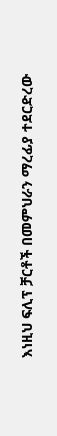እነዚህ ፍሊፕ ቻርቶች በመምህራን ማረፊያ ተደርድረው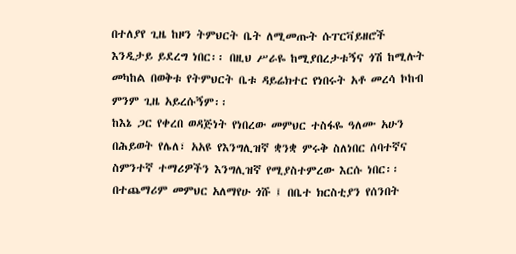በተለያየ ጊዜ ከዞን ትምህርት ቤት ለሚመጡት ሱፐርቫይዘሮች እንዲታይ ይደረግ ነበር፡፡ በዚህ ሥራዬ ከሚያበረታቱኝና ጎሽ ከሚሉት መካከል በወቅቱ የትምህርት ቤቱ ዳይሬክተር የነበሩት አቶ መረሳ ኮከብ ምንም ጊዜ አይረሱኝም፡፡
ከእኔ ጋር የቀረበ ወዳጅነት የነበረው መምህር ተስፋዬ ዓለሙ አሁን በሕይወት የሌለ፣ አአዩ የእንግሊዝኛ ቋንቋ ምሩቅ ስለነበር ሰባተኛና ስምንተኛ ተማሪዎችን እንግሊዝኛ የሚያስተምረው እርሱ ነበር፡፡ በተጨማሪም መምህር አለማየሁ ጎሹ ፤ በቤተ ክርስቲያን የሰንበት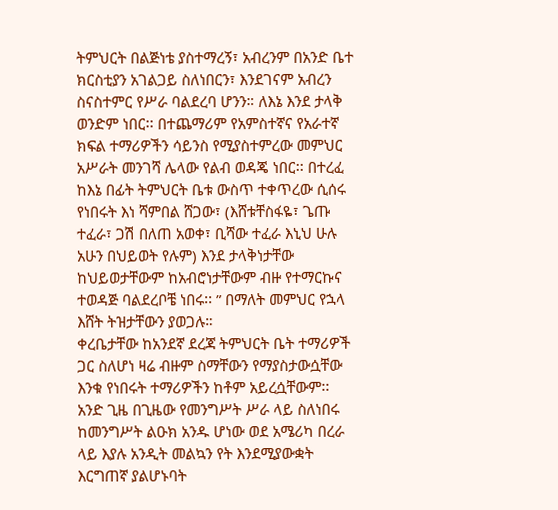ትምህርት በልጅነቴ ያስተማረኝ፣ አብረንም በአንድ ቤተ ክርስቲያን አገልጋይ ስለነበርን፣ እንደገናም አብረን ስናስተምር የሥራ ባልደረባ ሆንን። ለእኔ እንደ ታላቅ ወንድም ነበር፡፡ በተጨማሪም የአምስተኛና የአራተኛ ክፍል ተማሪዎችን ሳይንስ የሚያስተምረው መምህር አሥራት መንገሻ ሌላው የልብ ወዳጄ ነበር፡፡ በተረፈ ከእኔ በፊት ትምህርት ቤቱ ውስጥ ተቀጥረው ሲሰሩ የነበሩት እነ ሻምበል ሸጋው፣ (እሸቱቸስፋዬ፣ ጌጡ ተፈራ፣ ጋሽ በለጠ አወቀ፣ ቢሻው ተፈራ እኒህ ሁሉ አሁን በህይወት የሉም) እንደ ታላቅነታቸው ከህይወታቸውም ከአብሮነታቸውም ብዙ የተማርኩና ተወዳጅ ባልደረቦቼ ነበሩ፡፡ ” በማለት መምህር የኋላ እሸት ትዝታቸውን ያወጋሉ።
ቀረቤታቸው ከአንደኛ ደረጃ ትምህርት ቤት ተማሪዎች ጋር ስለሆነ ዛሬ ብዙም ስማቸውን የማያስታውሷቸው እንቁ የነበሩት ተማሪዎችን ከቶም አይረሷቸውም፡፡
አንድ ጊዜ በጊዜው የመንግሥት ሥራ ላይ ስለነበሩ ከመንግሥት ልዑክ አንዱ ሆነው ወደ አሜሪካ በረራ ላይ እያሉ አንዲት መልኳን የት እንደሚያውቋት እርግጠኛ ያልሆኑባት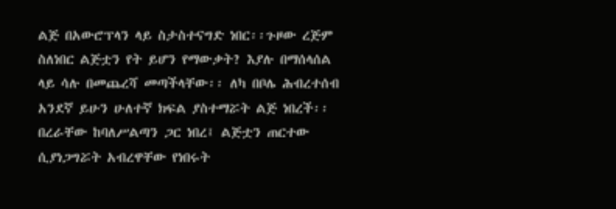ልጅ በአውሮፕላን ላይ ስታስተናግድ ነበር፡፡ጉዞው ረጅም ስለነበር ልጅቷን የት ይሆን የማውቃት? እያሉ በማሰላሰል ላይ ሳሉ በመጨረሻ መጣችላቸው፡፡ ለካ በቦሌ ሕብረተሰብ አንደኛ ይሁን ሁለተኛ ክፍል ያስተማሯት ልጅ ነበረች፡፡ በረራቸው ከባለሥልጣን ጋር ነበረ፤ ልጅቷን ጠርተው ሲያነጋግሯት አብረዋቸው የነበሩት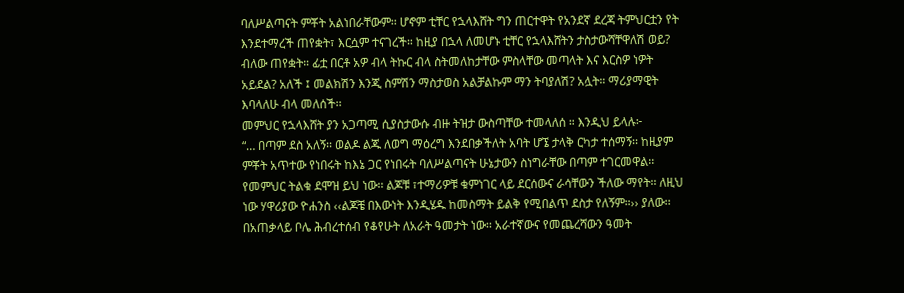ባለሥልጣናት ምቾት አልነበራቸውም፡፡ ሆኖም ቲቸር የኋላእሸት ግን ጠርተዋት የአንደኛ ደረጃ ትምህርቷን የት እንደተማረች ጠየቋት፣ እርሷም ተናገረች። ከዚያ በኋላ ለመሆኑ ቲቸር የኋላእሸትን ታስታውሻቸዋለሽ ወይ? ብለው ጠየቋት። ፊቷ በርቶ አዎ ብላ ትኩር ብላ ስትመለከታቸው ምስላቸው መጣላት እና እርስዎ ነዎት አይደል? አለች ፤ መልክሽን እንጂ ስምሽን ማስታወስ አልቻልኩም ማን ትባያለሽ? አሏት። ማሪያማዊት እባላለሁ ብላ መለሰች፡፡
መምህር የኋላእሸት ያን አጋጣሚ ሲያስታውሱ ብዙ ትዝታ ውስጣቸው ተመላለሰ ። እንዲህ ይላሉ፦
“… በጣም ደስ አለኝ፡፡ ወልዶ ልጁ ለወግ ማዕረግ እንደበቃችለት አባት ሆኜ ታላቅ ርካታ ተሰማኝ፡፡ ከዚያም ምቾት አጥተው የነበሩት ከእኔ ጋር የነበሩት ባለሥልጣናት ሁኔታውን ስነግራቸው በጣም ተገርመዋል፡፡ የመምህር ትልቁ ደሞዝ ይህ ነው፡፡ ልጆቹ ፣ተማሪዎቹ ቁምነገር ላይ ደርሰውና ራሳቸውን ችለው ማየት፡፡ ለዚህ ነው ሃዋሪያው ዮሐንስ ‹‹ልጆቼ በእውነት እንዲሄዱ ከመስማት ይልቅ የሚበልጥ ደስታ የለኝም።›› ያለው፡፡
በአጠቃላይ ቦሌ ሕብረተሰብ የቆየሁት ለአራት ዓመታት ነው፡፡ አራተኛውና የመጨረሻውን ዓመት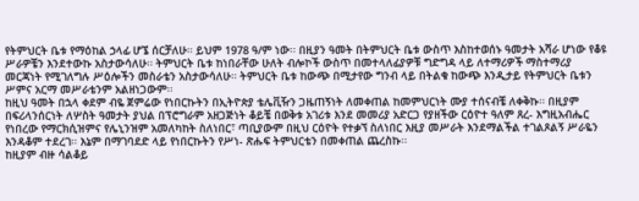የትምህርት ቤቱ የማዕከል ኃላፊ ሆኜ ሰርቻለሁ፡፡ ይህም 1978 ዓ/ም ነው፡፡ በዚያን ዓመት በትምህርት ቤቱ ውስጥ እስከተወሰኑ ዓመታት አሻራ ሆነው የቆዩ ሥራዎቼን እንደተውኩ አስታውሳለሁ፡፡ ትምህርት ቤቱ ከነበራቸው ሁለት ብሎኮች ውስጥ በመተላለፊያዎቹ ግድግዳ ላይ ለተማሪዎች ማስተማሪያ መርጃነት የሚገለግሉ ሥዕሎችን መስራቴን አስታውሳለሁ፡፡ ትምህርት ቤቱ ከውጭ በሚታየው ግንብ ላይ በትልቁ ከውጭ እንዲታይ የትምህርት ቤቱን ሥምና አርማ መሥራቴንም አልዘነጋውም፡፡
ከዚህ ዓመት በኋላ ቀደም ብዬ ጀምሬው የነበርኩትን በኢትዮጵያ ቴሌቪዥን ጋዜጠኝነት ለመቀጠል ከመምህርነት ሙያ ተሰናብቼ ለቀቅኩ፡፡ በዚያም በፍሪላንሰርነት ለሦስት ዓመታት ያህል በፕሮግራም አዘጋጅነት ቆይቼ በወቅቱ አገሪቱ እንደ መመሪያ አድርጋ የያዘችው ርዕዮተ ዓለም ጸረ- እግዚአብሔር የነበረው የማርክሲዝምና የሌኒንዝም አመለካከት ስለነበር፣ ጣቢያውም በዚህ ርዕዮት የተቃኘ ስለነበር እዚያ መሥራት እንደማልችል ተገልጾልኝ ሥራዬን እንዳቆም ተደረገ፡፡ እኔም በማገባደድ ላይ የነበርኩትን የሥነ- ጽሑፍ ትምህርቴን በመቀጠል ጨረስኩ፡፡
ከዚያም ብዙ ሳልቆይ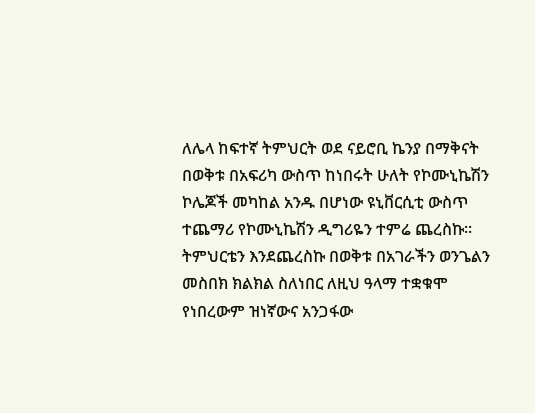ለሌላ ከፍተኛ ትምህርት ወደ ናይሮቢ ኬንያ በማቅናት በወቅቱ በአፍሪካ ውስጥ ከነበሩት ሁለት የኮሙኒኬሽን ኮሌጆች መካከል አንዱ በሆነው ዩኒቨርሲቲ ውስጥ ተጨማሪ የኮሙኒኬሽን ዲግሪዬን ተምሬ ጨረስኩ፡፡
ትምህርቴን እንደጨረስኩ በወቅቱ በአገራችን ወንጌልን መስበክ ክልክል ስለነበር ለዚህ ዓላማ ተቋቁሞ የነበረውም ዝነኛውና አንጋፋው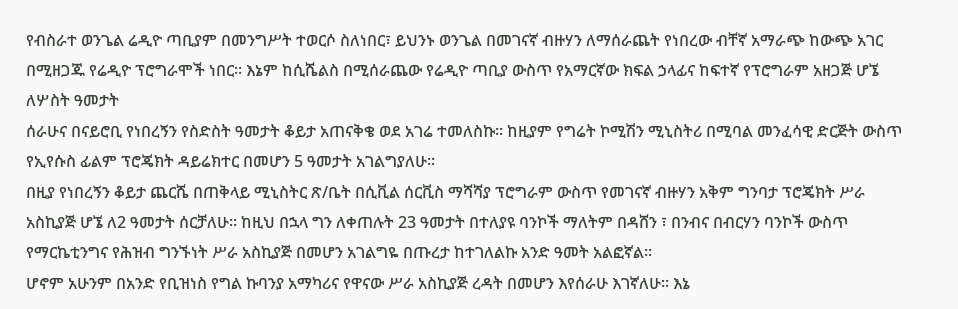የብስራተ ወንጌል ሬዲዮ ጣቢያም በመንግሥት ተወርሶ ስለነበር፣ ይህንኑ ወንጌል በመገናኛ ብዙሃን ለማሰራጨት የነበረው ብቸኛ አማራጭ ከውጭ አገር በሚዘጋጁ የሬዲዮ ፕሮግራሞች ነበር፡፡ እኔም ከሲሼልስ በሚሰራጨው የሬዲዮ ጣቢያ ውስጥ የአማርኛው ክፍል ኃላፊና ከፍተኛ የፕሮግራም አዘጋጅ ሆኜ ለሦስት ዓመታት
ሰራሁና በናይሮቢ የነበረኝን የስድስት ዓመታት ቆይታ አጠናቅቄ ወደ አገሬ ተመለስኩ፡፡ ከዚያም የግሬት ኮሚሽን ሚኒስትሪ በሚባል መንፈሳዊ ድርጅት ውስጥ የኢየሱስ ፊልም ፕሮጄክት ዳይሬክተር በመሆን 5 ዓመታት አገልግያለሁ፡፡
በዚያ የነበረኝን ቆይታ ጨርሼ በጠቅላይ ሚኒስትር ጽ/ቤት በሲቪል ሰርቪስ ማሻሻያ ፕሮግራም ውስጥ የመገናኛ ብዙሃን አቅም ግንባታ ፕሮጄክት ሥራ አስኪያጅ ሆኜ ለ2 ዓመታት ሰርቻለሁ፡፡ ከዚህ በኋላ ግን ለቀጠሉት 23 ዓመታት በተለያዩ ባንኮች ማለትም በዳሸን ፣ በንብና በብርሃን ባንኮች ውስጥ የማርኬቲንግና የሕዝብ ግንኙነት ሥራ አስኪያጅ በመሆን አገልግዬ በጡረታ ከተገለልኩ አንድ ዓመት አልፎኛል፡፡
ሆኖም አሁንም በአንድ የቢዝነስ የግል ኩባንያ አማካሪና የዋናው ሥራ አስኪያጅ ረዳት በመሆን እየሰራሁ እገኛለሁ፡፡ እኔ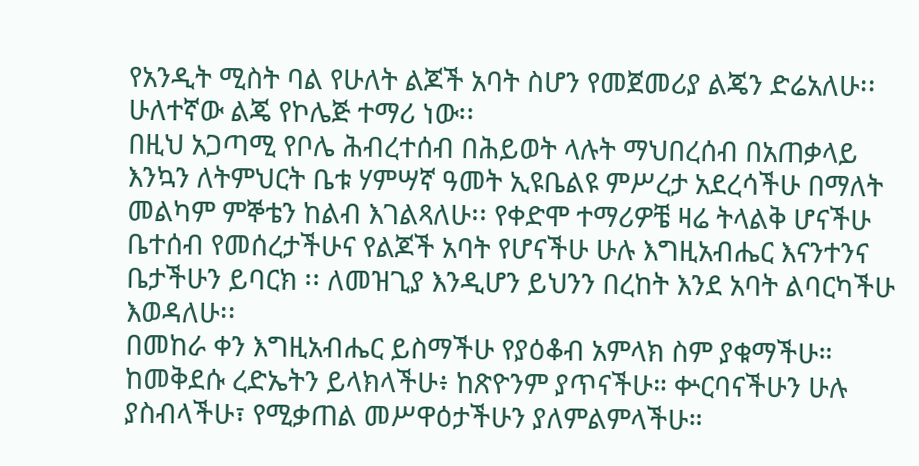የአንዲት ሚስት ባል የሁለት ልጆች አባት ስሆን የመጀመሪያ ልጄን ድሬአለሁ፡፡ ሁለተኛው ልጄ የኮሌጅ ተማሪ ነው፡፡
በዚህ አጋጣሚ የቦሌ ሕብረተሰብ በሕይወት ላሉት ማህበረሰብ በአጠቃላይ እንኳን ለትምህርት ቤቱ ሃምሣኛ ዓመት ኢዩቤልዩ ምሥረታ አደረሳችሁ በማለት መልካም ምኞቴን ከልብ እገልጻለሁ፡፡ የቀድሞ ተማሪዎቼ ዛሬ ትላልቅ ሆናችሁ ቤተሰብ የመሰረታችሁና የልጆች አባት የሆናችሁ ሁሉ እግዚአብሔር እናንተንና ቤታችሁን ይባርክ ፡፡ ለመዝጊያ እንዲሆን ይህንን በረከት እንደ አባት ልባርካችሁ እወዳለሁ፡፡
በመከራ ቀን እግዚአብሔር ይስማችሁ የያዕቆብ አምላክ ስም ያቁማችሁ። ከመቅደሱ ረድኤትን ይላክላችሁ፥ ከጽዮንም ያጥናችሁ። ቍርባናችሁን ሁሉ ያስብላችሁ፣ የሚቃጠል መሥዋዕታችሁን ያለምልምላችሁ።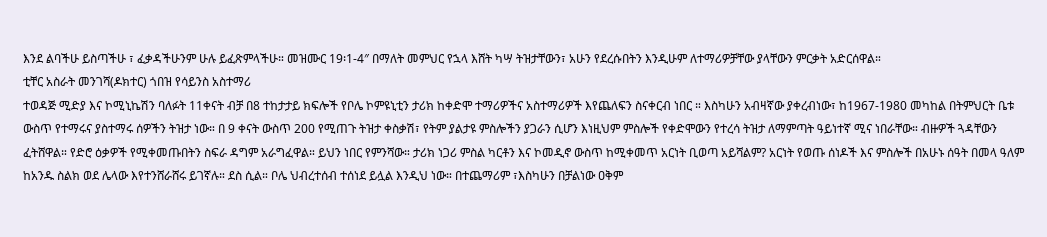እንደ ልባችሁ ይስጣችሁ ፣ ፈቃዳችሁንም ሁሉ ይፈጽምላችሁ። መዝሙር 19፡1-4″ በማለት መምህር የኋላ እሸት ካሣ ትዝታቸውን፣ አሁን የደረሱበትን እንዲሁም ለተማሪዎቻቸው ያላቸውን ምርቃት አድርሰዋል።
ቲቸር አስራት መንገሻ(ዶክተር) ጎበዝ የሳይንስ አስተማሪ
ተወዳጅ ሚድያ እና ኮሚኒኬሽን ባለፉት 11ቀናት ብቻ በ8 ተከታታይ ክፍሎች የቦሌ ኮምዩኒቲን ታሪክ ከቀድሞ ተማሪዎችና አስተማሪዎች እየጨለፍን ስናቀርብ ነበር ። እስካሁን አብዛኛው ያቀረብነው፣ ከ1967-1980 መካከል በትምህርት ቤቱ ውስጥ የተማሩና ያስተማሩ ሰዎችን ትዝታ ነው። በ 9 ቀናት ውስጥ 200 የሚጠጉ ትዝታ ቀስቃሽ፣ የትም ያልታዩ ምስሎችን ያጋራን ሲሆን እነዚህም ምስሎች የቀድሞውን የተረሳ ትዝታ ለማምጣት ዓይነተኛ ሚና ነበራቸው። ብዙዎች ጓዳቸውን ፈትሸዋል። የድሮ ዕቃዎች የሚቀመጡበትን ስፍራ ዳግም አራግፈዋል። ይህን ነበር የምንሻው። ታሪክ ነጋሪ ምስል ካርቶን እና ኮመዲኖ ውስጥ ከሚቀመጥ አርነት ቢወጣ አይሻልም? አርነት የወጡ ሰነዶች እና ምስሎች በአሁኑ ሰዓት በመላ ዓለም ከአንዱ ስልክ ወደ ሌላው እየተንሸራሸሩ ይገኛሉ። ደስ ሲል። ቦሌ ህብረተሰብ ተሰነደ ይሏል እንዲህ ነው። በተጨማሪም ፣እስካሁን በቻልነው ዐቅም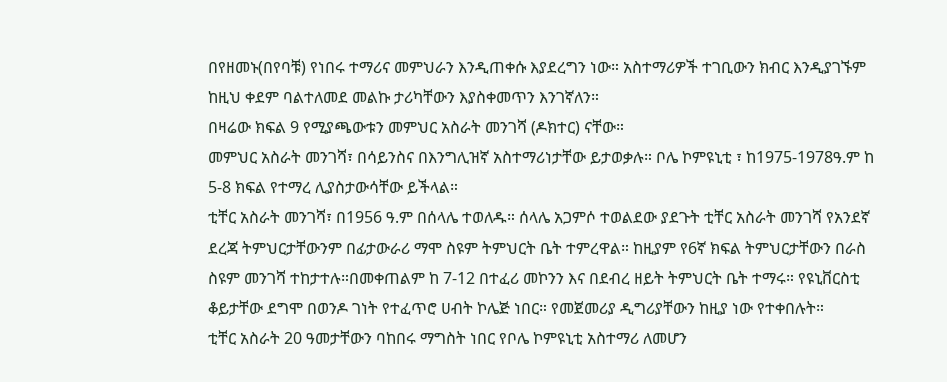በየዘመኑ(በየባቹ) የነበሩ ተማሪና መምህራን እንዲጠቀሱ እያደረግን ነው። አስተማሪዎች ተገቢውን ክብር እንዲያገኙም ከዚህ ቀደም ባልተለመደ መልኩ ታሪካቸውን እያስቀመጥን እንገኛለን።
በዛሬው ክፍል 9 የሚያጫውቱን መምህር አስራት መንገሻ (ዶክተር) ናቸው።
መምህር አስራት መንገሻ፣ በሳይንስና በእንግሊዝኛ አስተማሪነታቸው ይታወቃሉ። ቦሌ ኮምዩኒቲ ፣ ከ1975-1978ዓ.ም ከ 5-8 ክፍል የተማረ ሊያስታውሳቸው ይችላል።
ቲቸር አስራት መንገሻ፣ በ1956 ዓ.ም በሰላሌ ተወለዱ። ሰላሌ አጋምሶ ተወልደው ያደጉት ቲቸር አስራት መንገሻ የአንደኛ ደረጃ ትምህርታቸውንም በፊታውራሪ ማሞ ስዩም ትምህርት ቤት ተምረዋል። ከዚያም የ6ኛ ክፍል ትምህርታቸውን በራስ ስዩም መንገሻ ተከታተሉ።በመቀጠልም ከ 7-12 በተፈሪ መኮንን እና በደብረ ዘይት ትምህርት ቤት ተማሩ። የዩኒቨርስቲ ቆይታቸው ደግሞ በወንዶ ገነት የተፈጥሮ ሀብት ኮሌጅ ነበር። የመጀመሪያ ዲግሪያቸውን ከዚያ ነው የተቀበሉት።
ቲቸር አስራት 20 ዓመታቸውን ባከበሩ ማግስት ነበር የቦሌ ኮምዩኒቲ አስተማሪ ለመሆን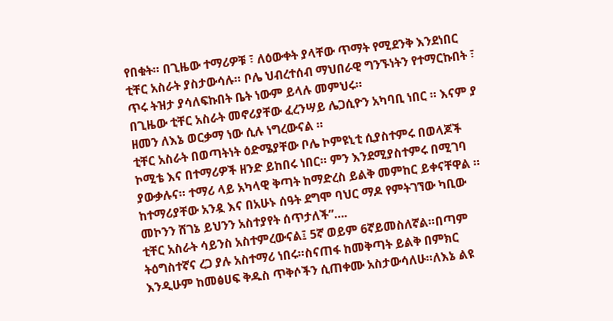የበቁት። በጊዜው ተማሪዎቹ ፣ ለዕውቀት ያላቸው ጥማት የሚደንቅ እንደነበር ቲቸር አስራት ያስታውሳሉ። ቦሌ ህብረተሰብ ማህበራዊ ግንኙነትን የተማርኩበት ፣ ጥሩ ትዝታ ያሳለፍኩበት ቤት ነውም ይላሉ መምህሩ።
በጊዜው ቲቸር አስራት መኖሪያቸው ፈረንሣይ ሌጋሲዮን አካባቢ ነበር ። እናም ያ ዘመን ለእኔ ወርቃማ ነው ሲሉ ነግረውናል ።
ቲቸር አስራት በወጣትነት ዕድሜያቸው ቦሌ ኮምዩኒቲ ሲያስተምሩ በወላጆች ኮሚቴ እና በተማሪዎች ዘንድ ይከበሩ ነበር። ምን እንደሚያስተምሩ በሚገባ ያውቃሉና። ተማሪ ላይ አካላዊ ቅጣት ከማድረስ ይልቅ መምከር ይቀናቸዋል ። ከተማሪያቸው አንዷ እና በአሁኑ ሰዓት ደግሞ ባህር ማዶ የምትገኘው ካቢው መኮንን ሸገኔ ይህንን አስተያየት ሰጥታለች”….
ቲቸር አስራት ሳይንስ አስተምረውናል፤ 5ኛ ወይም 6ኛይመስለኛል።በጣም ትዕግስተኛና ረጋ ያሉ አስተማሪ ነበሩ።ስናጠፋ ከመቅጣት ይልቅ በምክር እንዲሁም ከመፅሀፍ ቅዱስ ጥቅሶችን ሲጠቀሙ አስታውሳለሁ።ለእኔ ልዩ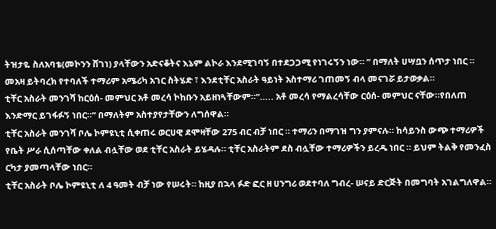ትዝታዬ ስለአባቴ(መኮንን ሸገነ) ያላቸውን አድናቆትና እኔም ልኮራ እንደሚገባኝ በተደጋጋሚ የነገሩኝን ነው። ” በማለት ሀሣቧን ሰጥታ ነበር ።
መአዛ ይትባረክ የተባለች ተማሪም አሜሪካ አገር ስትሄድ ፣ እንደቲቸር አስራት ዓይነት አስተማሪ ገጠመኝ ብላ መናገሯ ይታወቃል።
ቲቸር አስራት መንገሻ ከርዕሰ- መምህር አቶ መረሳ ኮከቡን አይዘነጓቸውም።”….. አቶ መረሳ የማልረሳቸው ርዕሰ- መምህር ናቸው።የበለጠ እንድማር ይገፋፉኝ ነበር።” በማለትም አስተያየታቸውን ለግሰዋል።
ቲቸር አስራት መንገሻ ቦሌ ኮምዩኒቲ ሲቀጠሩ ወርሀዊ ደሞዛቸው 275 ብር ብቻ ነበር ። ተማሪን በማገዝ ግን ያምናሉ። ከሳይንስ ውጭ ተማሪዎች የቤት ሥራ ሲሰጣቸው ቀለል ብሏቸው ወደ ቲቸር አስራት ይሄዳሉ። ቲቸር አስራትም ደስ ብሏቸው ተማሪዎችን ይረዱ ነበር ። ይህም ትልቅ የመንፈስ ርካታ ያመጣላቸው ነበር።
ቲቸር አስራት ቦሌ ኮምዩኒቲ ለ 4 ዓመት ብቻ ነው የሠሩት። ከዚያ በኋላ ፉድ ፎር ዘ ሀንግሪ ወደተባለ ግብረ- ሠናይ ድርጅት በመግባት አገልግለዋል።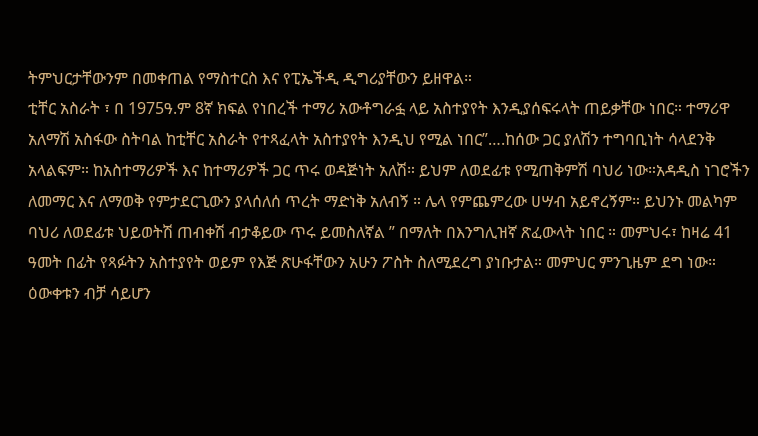ትምህርታቸውንም በመቀጠል የማስተርስ እና የፒኤችዲ ዲግሪያቸውን ይዘዋል።
ቲቸር አስራት ፣ በ 1975ዓ.ም 8ኛ ክፍል የነበረች ተማሪ አውቶግራፏ ላይ አስተያየት እንዲያሰፍሩላት ጠይቃቸው ነበር። ተማሪዋ አለማሽ አስፋው ስትባል ከቲቸር አስራት የተጻፈላት አስተያየት እንዲህ የሚል ነበር”….ከሰው ጋር ያለሽን ተግባቢነት ሳላደንቅ አላልፍም። ከአስተማሪዎች እና ከተማሪዎች ጋር ጥሩ ወዳጅነት አለሽ። ይህም ለወደፊቱ የሚጠቅምሽ ባህሪ ነው።አዳዲስ ነገሮችን ለመማር እና ለማወቅ የምታደርጊውን ያላሰለሰ ጥረት ማድነቅ አለብኝ ። ሌላ የምጨምረው ሀሣብ አይኖረኝም። ይህንኑ መልካም ባህሪ ለወደፊቱ ህይወትሽ ጠብቀሽ ብታቆይው ጥሩ ይመስለኛል ” በማለት በእንግሊዝኛ ጽፈውላት ነበር ። መምህሩ፣ ከዛሬ 41 ዓመት በፊት የጻፉትን አስተያየት ወይም የእጅ ጽሁፋቸውን አሁን ፖስት ስለሚደረግ ያነቡታል። መምህር ምንጊዜም ደግ ነው። ዕውቀቱን ብቻ ሳይሆን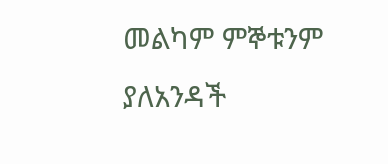መልካም ምኞቱንም ያለአንዳች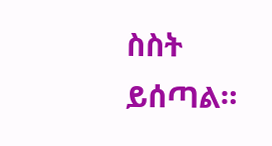ስስት ይሰጣል።